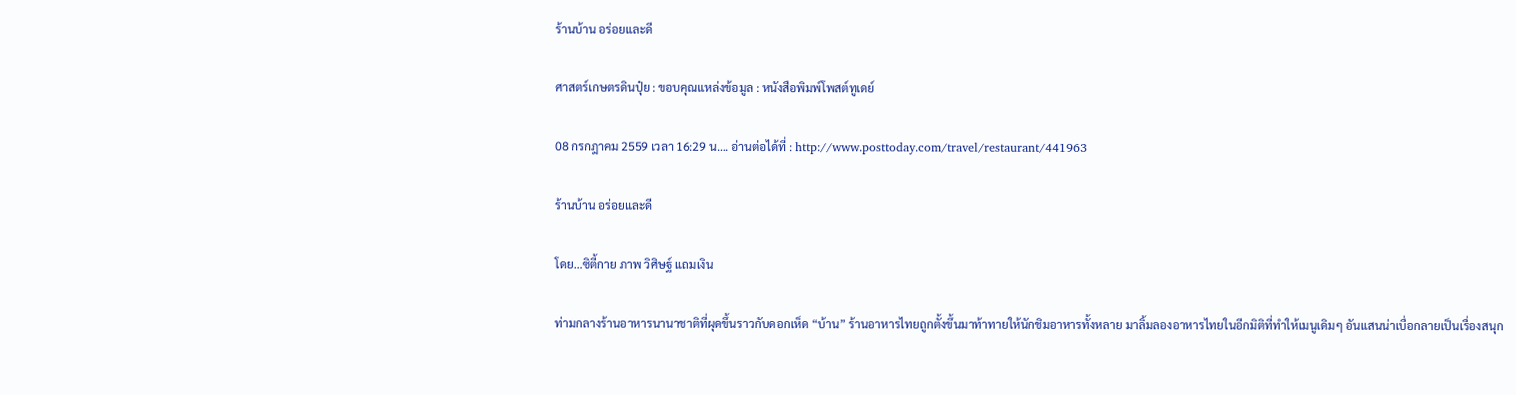ร้านบ้าน อร่อยและดี

ศาสตร์เกษตรดินปุ๋ย : ขอบคุณแหล่งข้อมูล : หนังสือพิมพ์โพสต์ทูเดย์

08 กรกฎาคม 2559 เวลา 16:29 น…. อ่านต่อได้ที่ : http://www.posttoday.com/travel/restaurant/441963

ร้านบ้าน อร่อยและดี

โดย…ซิตี้กาย ภาพ วิศิษฐ์ แถมเงิน

ท่ามกลางร้านอาหารนานาชาติที่ผุดขึ้นราวกับดอกเห็ด “บ้าน” ร้านอาหารไทยถูกตั้งขึ้นมาท้าทายให้นักชิมอาหารทั้งหลาย มาลิ้มลองอาหารไทยในอีกมิติที่ทำให้เมนูเดิมๆ อันแสนน่าเบื่อกลายเป็นเรื่องสนุก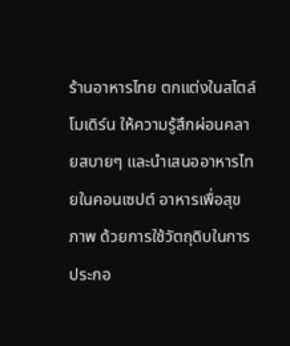ร้านอาหารไทย ตกแต่งในสไตล์โมเดิร์น ให้ความรู้สึกผ่อนคลายสบายๆ และนำเสนออาหารไทยในคอนเซปต์ อาหารเพื่อสุขภาพ ด้วยการใช้วัตถุดิบในการประกอ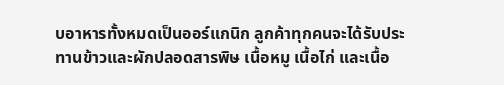บอาหารทั้งหมดเป็นออร์แกนิก ลูกค้าทุกคนจะได้รับประทานข้าวและผักปลอดสารพิษ เนื้อหมู เนื้อไก่ และเนื้อ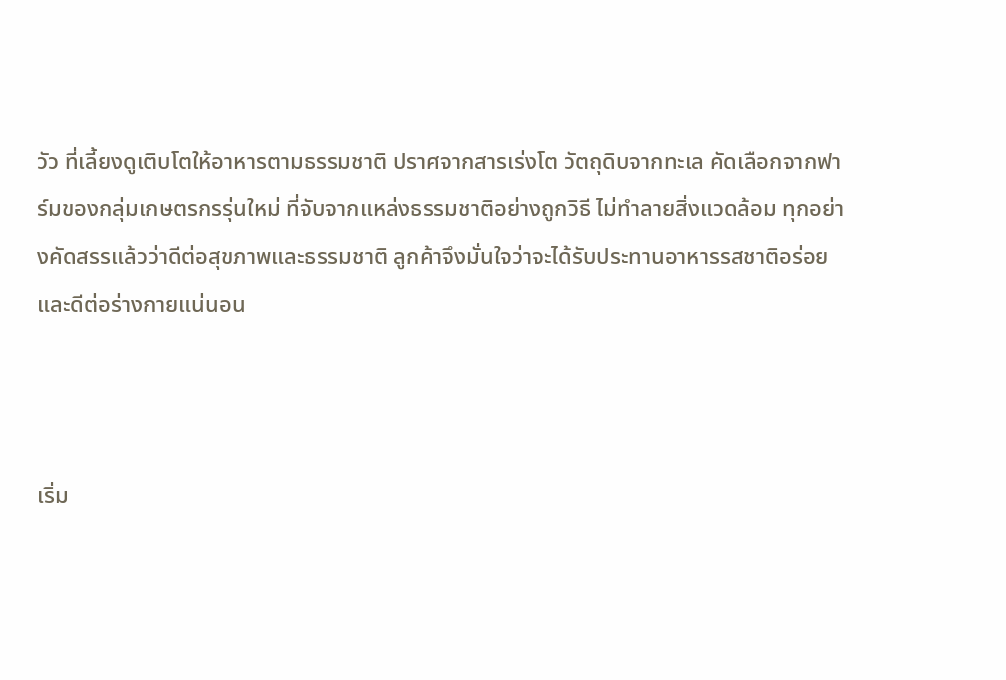วัว ที่เลี้ยงดูเติบโตให้อาหารตามธรรมชาติ ปราศจากสารเร่งโต วัตถุดิบจากทะเล คัดเลือกจากฟาร์มของกลุ่มเกษตรกรรุ่นใหม่ ที่จับจากแหล่งธรรมชาติอย่างถูกวิธี ไม่ทำลายสิ่งแวดล้อม ทุกอย่างคัดสรรแล้วว่าดีต่อสุขภาพและธรรมชาติ ลูกค้าจึงมั่นใจว่าจะได้รับประทานอาหารรสชาติอร่อยและดีต่อร่างกายแน่นอน



เริ่ม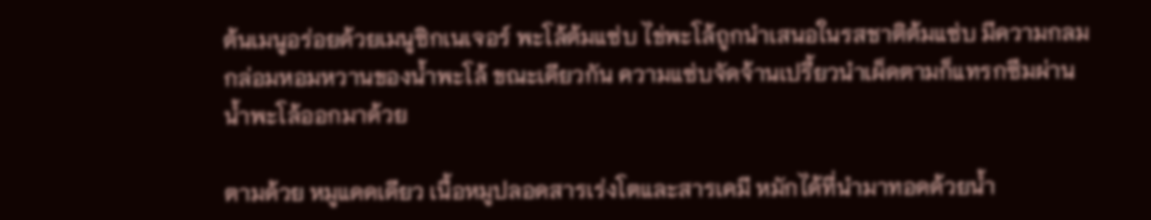ต้นเมนูอร่อยด้วยเมนูซิกเนเจอร์ พะโล้ต้มแซ่บ ไข่พะโล้ถูกนำเสนอในรสชาติต้มแซ่บ มีความกลมกล่อมหอมหวานของน้ำพะโล้ ขณะเดียวกัน ความแซ่บจัดจ้านเปรี้ยวนำเผ็ดตามก็แทรกซึมผ่านน้ำพะโล้ออกมาด้วย

ตามด้วย หมูแดดเดียว เนื้อหมูปลอดสารเร่งโตและสารเคมี หมักได้ที่นำมาทอดด้วยน้ำ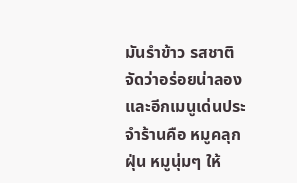มันรำข้าว รสชาติจัดว่าอร่อยน่าลอง และอีกเมนูเด่นประจำร้านคือ หมูคลุกฝุ่น หมูนุ่มๆ ให้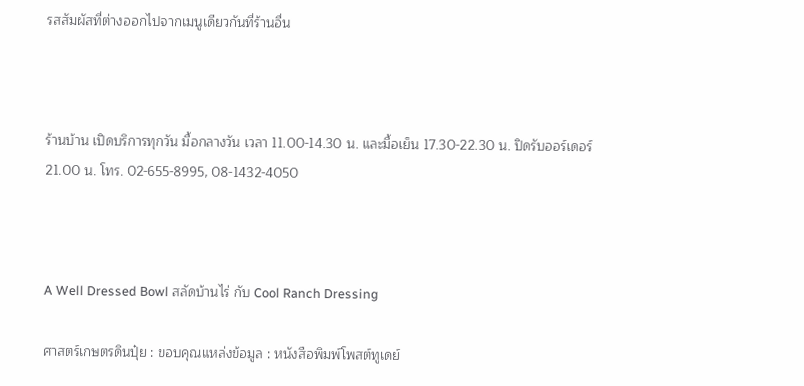รสสัมผัสที่ต่างออกไปจากเมนูเดียวกันที่ร้านอื่น



ร้านบ้าน เปิดบริการทุกวัน มื้อกลางวัน เวลา 11.00-14.30 น. และมื้อเย็น 17.30-22.30 น. ปิดรับออร์เดอร์ 21.00 น. โทร. 02-655-8995, 08-1432-4050



A Well Dressed Bowl สลัดบ้านไร่ กับ Cool Ranch Dressing

ศาสตร์เกษตรดินปุ๋ย : ขอบคุณแหล่งข้อมูล : หนังสือพิมพ์โพสต์ทูเดย์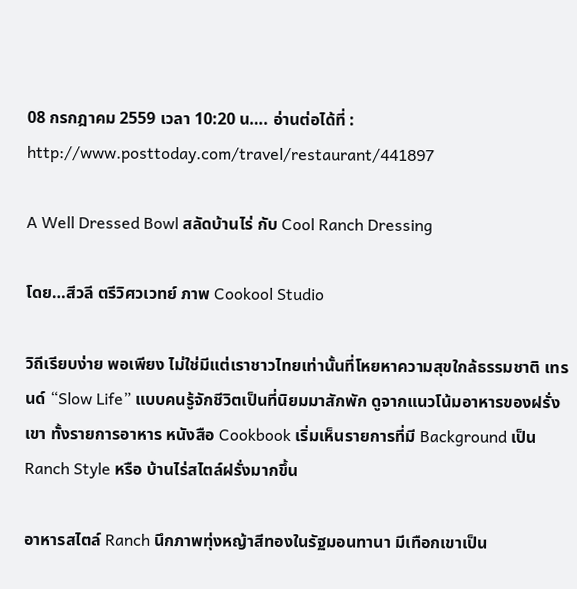08 กรกฎาคม 2559 เวลา 10:20 น…. อ่านต่อได้ที่ : http://www.posttoday.com/travel/restaurant/441897

A Well Dressed Bowl สลัดบ้านไร่ กับ Cool Ranch Dressing

โดย…สีวลี ตรีวิศวเวทย์ ภาพ Cookool Studio

วิถีเรียบง่าย พอเพียง ไม่ใช่มีแต่เราชาวไทยเท่านั้นที่โหยหาความสุขใกล้ธรรมชาติ เทรนด์ “Slow Life” แบบคนรู้จักชีวิตเป็นที่นิยมมาสักพัก ดูจากแนวโน้มอาหารของฝรั่งเขา ทั้งรายการอาหาร หนังสือ Cookbook เริ่มเห็นรายการที่มี Background เป็น Ranch Style หรือ บ้านไร่สไตล์ฝรั่งมากขึ้น

อาหารสไตล์ Ranch นึกภาพทุ่งหญ้าสีทองในรัฐมอนทานา มีเทือกเขาเป็น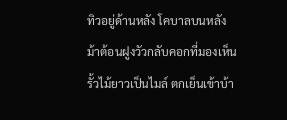ทิวอยู่ด้านหลัง โคบาลบนหลังม้าต้อนฝูงวัวกลับคอกที่มองเห็นรั้วไม้ยาวเป็นไมล์ ตกเย็นเข้าบ้า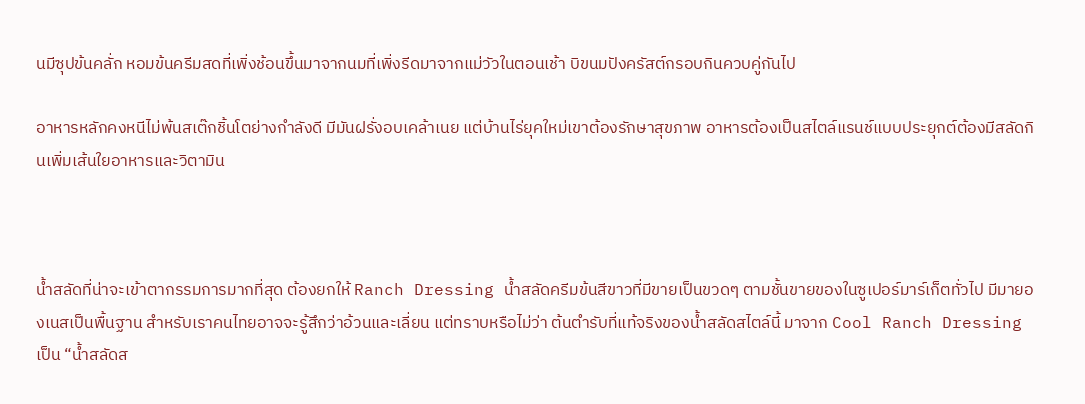นมีซุปข้นคลั่ก หอมข้นครีมสดที่เพิ่งช้อนขึ้นมาจากนมที่เพิ่งรีดมาจากแม่วัวในตอนเช้า บิขนมปังครัสต์กรอบกินควบคู่กันไป

อาหารหลักคงหนีไม่พ้นสเต๊กชิ้นโตย่างกำลังดี มีมันฝรั่งอบเคล้าเนย แต่บ้านไร่ยุคใหม่เขาต้องรักษาสุขภาพ อาหารต้องเป็นสไตล์แรนช์แบบประยุกต์ต้องมีสลัดกินเพิ่มเส้นใยอาหารและวิตามิน



น้ำสลัดที่น่าจะเข้าตากรรมการมากที่สุด ต้องยกให้ Ranch Dressing น้ำสลัดครีมข้นสีขาวที่มีขายเป็นขวดๆ ตามชั้นขายของในซูเปอร์มาร์เก็ตทั่วไป มีมายองเนสเป็นพื้นฐาน สำหรับเราคนไทยอาจจะรู้สึกว่าอ้วนและเลี่ยน แต่ทราบหรือไม่ว่า ต้นตำรับที่แท้จริงของน้ำสลัดสไตล์นี้ มาจาก Cool Ranch Dressing เป็น “น้ำสลัดส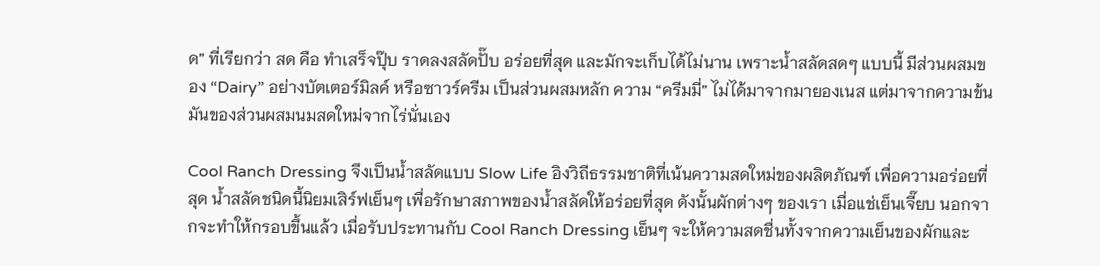ด” ที่เรียกว่า สด คือ ทำเสร็จปุ๊บ ราดลงสลัดปั๊บ อร่อยที่สุด และมักจะเก็บได้ไม่นาน เพราะน้ำสลัดสดๆ แบบนี้ มีส่วนผสมของ “Dairy” อย่างบัตเตอร์มิลค์ หรือซาวร์ครีม เป็นส่วนผสมหลัก ความ “ครีมมี่” ไม่ได้มาจากมายองเนส แต่มาจากความข้นมันของส่วนผสมนมสดใหม่จากไร่นั่นเอง

Cool Ranch Dressing จึงเป็นน้ำสลัดแบบ Slow Life อิงวิถีธรรมชาติที่เน้นความสดใหม่ของผลิตภัณฑ์ เพื่อความอร่อยที่สุด น้ำสลัดชนิดนี้นิยมเสิร์ฟเย็นๆ เพื่อรักษาสภาพของน้ำสลัดให้อร่อยที่สุด ดังนั้นผักต่างๆ ของเรา เมื่อแช่เย็นเจี๊ยบ นอกจากจะทำให้กรอบขึ้นแล้ว เมื่อรับประทานกับ Cool Ranch Dressing เย็นๆ จะให้ความสดชื่นทั้งจากความเย็นของผักและ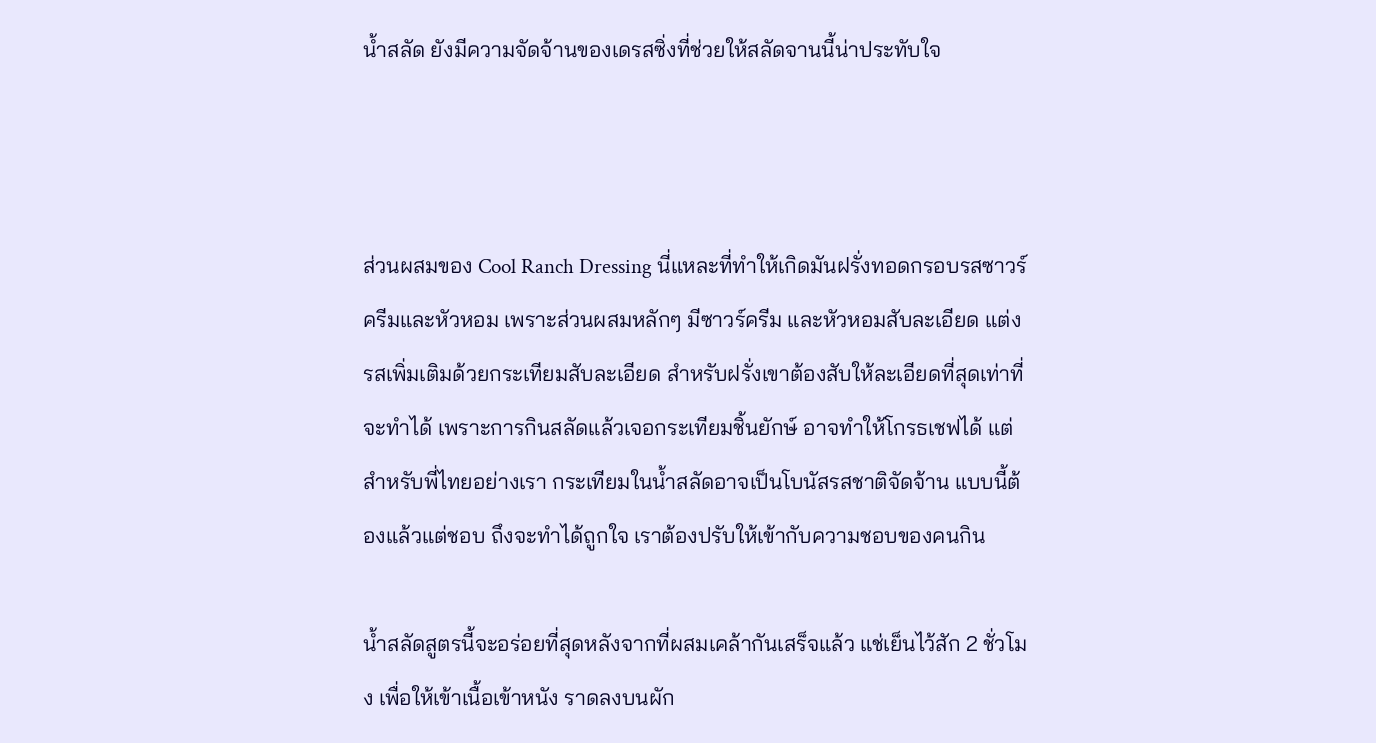น้ำสลัด ยังมีความจัดจ้านของเดรสซิ่งที่ช่วยให้สลัดจานนี้น่าประทับใจ



ส่วนผสมของ Cool Ranch Dressing นี่แหละที่ทำให้เกิดมันฝรั่งทอดกรอบรสซาวร์ครีมและหัวหอม เพราะส่วนผสมหลักๆ มีซาวร์ครีม และหัวหอมสับละเอียด แต่งรสเพิ่มเติมด้วยกระเทียมสับละเอียด สำหรับฝรั่งเขาต้องสับให้ละเอียดที่สุดเท่าที่จะทำได้ เพราะการกินสลัดแล้วเจอกระเทียมชิ้นยักษ์ อาจทำให้โกรธเชฟได้ แต่สำหรับพี่ไทยอย่างเรา กระเทียมในน้ำสลัดอาจเป็นโบนัสรสชาติจัดจ้าน แบบนี้ต้องแล้วแต่ชอบ ถึงจะทำได้ถูกใจ เราต้องปรับให้เข้ากับความชอบของคนกิน

น้ำสลัดสูตรนี้จะอร่อยที่สุดหลังจากที่ผสมเคล้ากันเสร็จแล้ว แช่เย็นไว้สัก 2 ชั่วโมง เพื่อให้เข้าเนื้อเข้าหนัง ราดลงบนผัก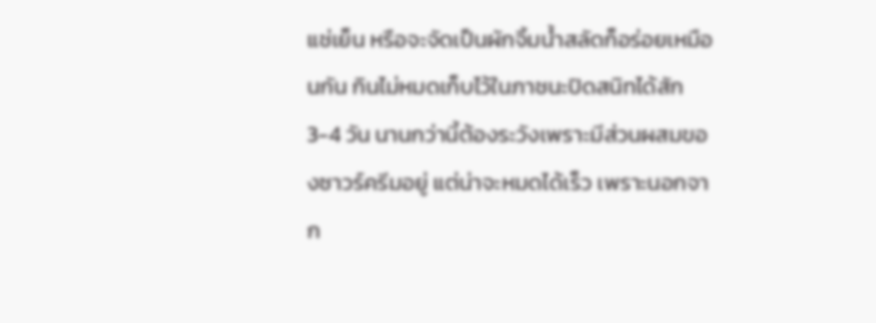แช่เย็น หรือจะจัดเป็นผักจิ้มน้ำสลัดก็อร่อยเหมือนกัน กินไม่หมดเก็บไว้ในภาชนะปิดสนิทได้สัก 3-4 วัน นานกว่านี้ต้องระวังเพราะมีส่วนผสมของซาวร์ครีมอยู่ แต่น่าจะหมดได้เร็ว เพราะนอกจาก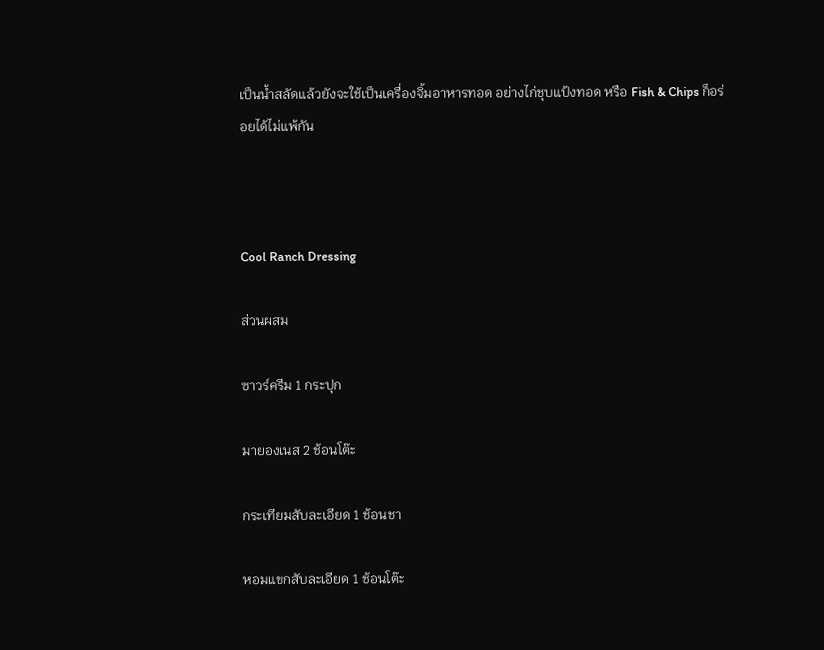เป็นน้ำสลัดแล้วยังจะใช้เป็นเครื่องจิ้มอาหารทอด อย่างไก่ชุบแป้งทอด หรือ Fish & Chips ก็อร่อยได้ไม่แพ้กัน



Cool Ranch Dressing

ส่วนผสม

ซาวร์ครีม 1 กระปุก

มายองเนส 2 ช้อนโต๊ะ

กระเทียมสับละเอียด 1 ช้อนชา

หอมแขกสับละเอียด 1 ช้อนโต๊ะ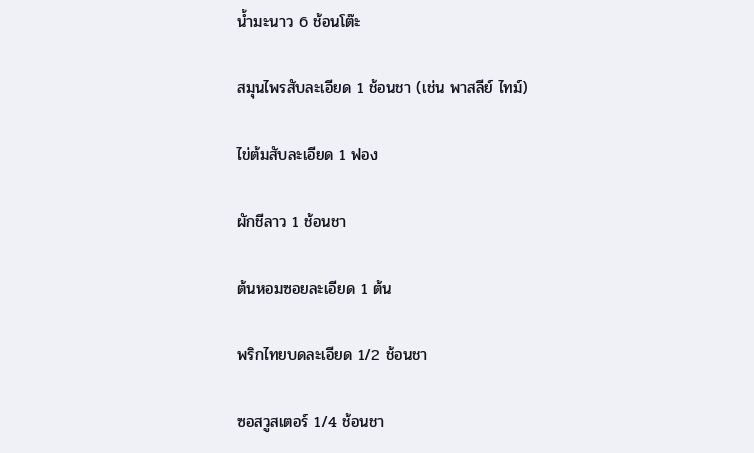น้ำมะนาว 6 ช้อนโต๊ะ

สมุนไพรสับละเอียด 1 ช้อนชา (เช่น พาสลีย์ ไทม์)

ไข่ต้มสับละเอียด 1 ฟอง

ผักชีลาว 1 ช้อนชา

ต้นหอมซอยละเอียด 1 ต้น

พริกไทยบดละเอียด 1/2 ช้อนชา

ซอสวูสเตอร์ 1/4 ช้อนชา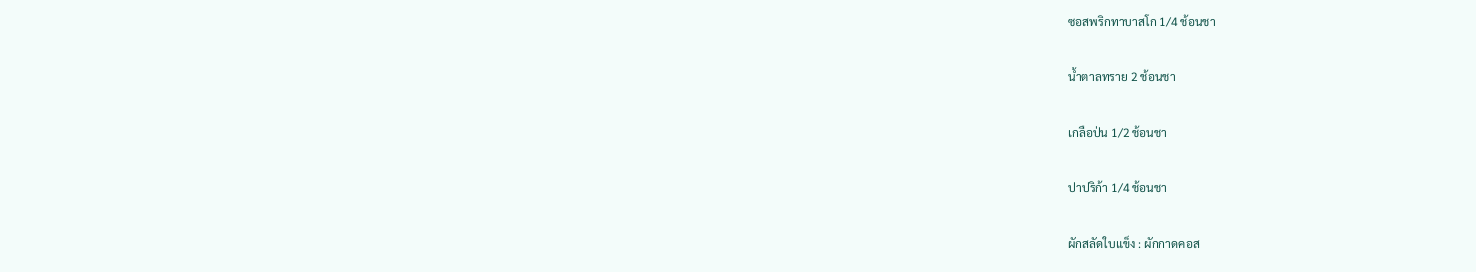ซอสพริกทาบาสโก 1/4 ช้อนชา

น้ำตาลทราย 2 ช้อนชา

เกลือป่น 1/2 ช้อนชา

ปาปริก้า 1/4 ช้อนชา

ผักสลัดใบแข็ง : ผักกาดคอส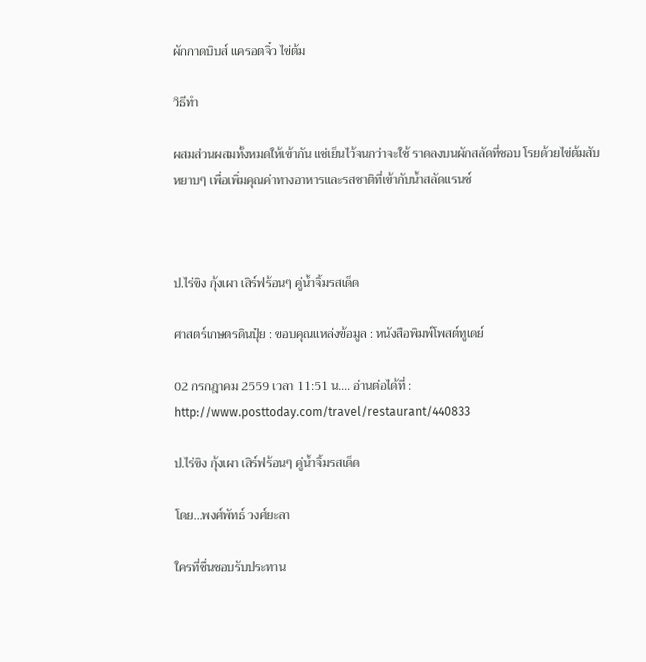ผักกาดบิบส์ แครอตจิ๋ว ไข่ต้ม

วิธีทำ

ผสมส่วนผสมทั้งหมดให้เข้ากัน แช่เย็นไว้จนกว่าจะใช้ ราดลงบนผักสลัดที่ชอบ โรยด้วยไข่ต้มสับหยาบๆ เพื่อเพิ่มคุณค่าทางอาหารและรสชาติที่เข้ากับน้ำสลัดแรนช์



ป.ไร่ขิง กุ้งเผา เสิร์ฟร้อนๆ คู่น้ำจิ้มรสเด็ด

ศาสตร์เกษตรดินปุ๋ย : ขอบคุณแหล่งข้อมูล : หนังสือพิมพ์โพสต์ทูเดย์

02 กรกฎาคม 2559 เวลา 11:51 น…. อ่านต่อได้ที่ : http://www.posttoday.com/travel/restaurant/440833

ป.ไร่ขิง กุ้งเผา เสิร์ฟร้อนๆ คู่น้ำจิ้มรสเด็ด

โดย…พงศ์พัทธ์ วงศ์ยะลา

ใครที่ชื่นชอบรับประทาน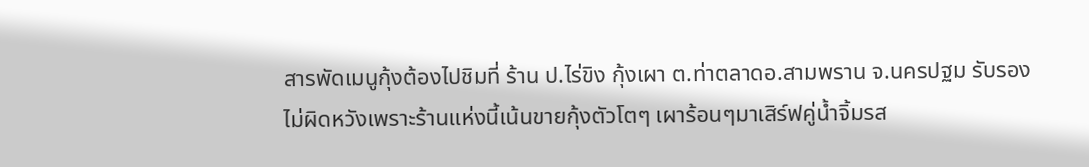สารพัดเมนูกุ้งต้องไปชิมที่ ร้าน ป.ไร่ขิง กุ้งเผา ต.ท่าตลาดอ.สามพราน จ.นครปฐม รับรองไม่ผิดหวังเพราะร้านแห่งนี้เน้นขายกุ้งตัวโตๆ เผาร้อนๆมาเสิร์ฟคู่น้ำจิ้มรส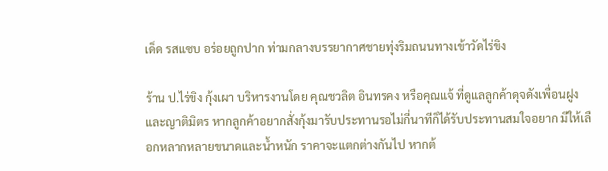เด็ด รสแซบ อร่อยถูกปาก ท่ามกลางบรรยากาศชายทุ่งริมถนนทางเข้าวัดไร่ขิง

ร้าน ป.ไร่ขิง กุ้งเผา บริหารงานโดย คุณชวลิต อินทรคง หรือคุณแจ้ ที่ดูแลลูกค้าดุจดังเพื่อนฝูงและญาติมิตร หากลูกค้าอยากสั่งกุ้งมารับประทานรอไม่กี่นาทีก็ได้รับประทานสมใจอยาก มีให้เลือกหลากหลายขนาดและน้ำหนัก ราคาจะแตกต่างกันไป หากต้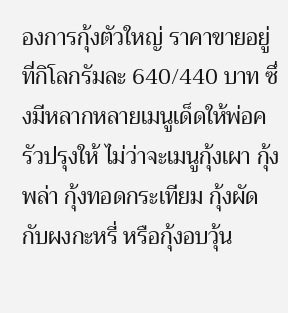องการกุ้งตัวใหญ่ ราคาขายอยู่ที่กิโลกรัมละ 640/440 บาท ซึ่งมีหลากหลายเมนูเด็ดให้พ่อครัวปรุงให้ ไม่ว่าจะเมนูกุ้งเผา กุ้งพล่า กุ้งทอดกระเทียม กุ้งผัดกับผงกะหรี่ หรือกุ้งอบวุ้น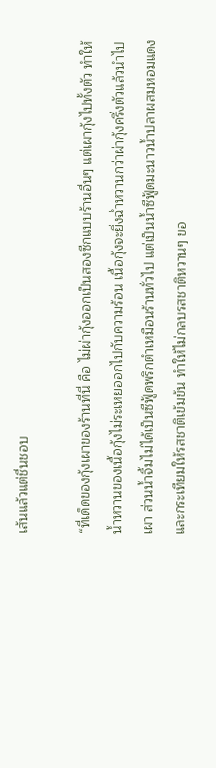เส้นแล้วแต่ชื่นชอบ

“ที่เด็ดของกุ้งเผาของร้านที่นี่ คือ ไม่ผ่ากุ้งออกเป็นสองซีกแบบร้านอื่นๆ แต่เผากุ้งไปทั้งตัว ทำให้น้ำหวานของเนื้อกุ้งไม่ระเหยออกไปกับความร้อน เนื้อกุ้งจะยิ่งฉ่ำหวานกว่าผ่ากุ้งครึ่งตัวแล้วนำไปเผา ส่วนน้ำจิ้มไม่ได้เป็นซีฟู้ดพริกตำเหมือนร้านทั่วไป แต่เป็นน้ำซีฟู้ดมะนาวน้ำปลาผสมหอมแดงและกระเทียมให้รสชาติเข้มข้น ทำให้ไม่กลบรสชาติหวานๆ ขอ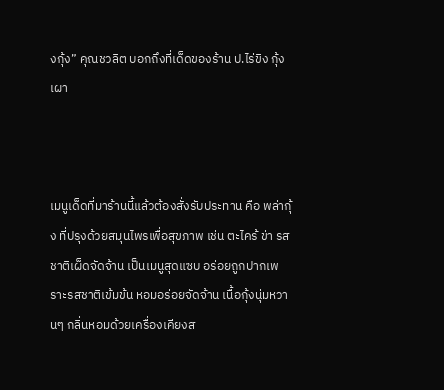งกุ้ง” คุณชวลิต บอกถึงที่เด็ดของร้าน ป.ไร่ขิง กุ้งเผา



เมนูเด็ดที่มาร้านนี้แล้วต้องสั่งรับประทาน คือ พล่ากุ้ง ที่ปรุงด้วยสมุนไพรเพื่อสุขภาพ เช่น ตะไคร้ ข่า รสชาติเผ็ดจัดจ้าน เป็นเมนูสุดแซบ อร่อยถูกปากเพราะรสชาติเข้มข้น หอมอร่อยจัดจ้าน เนื้อกุ้งนุ่มหวานๆ กลิ่นหอมด้วยเครื่องเคียงส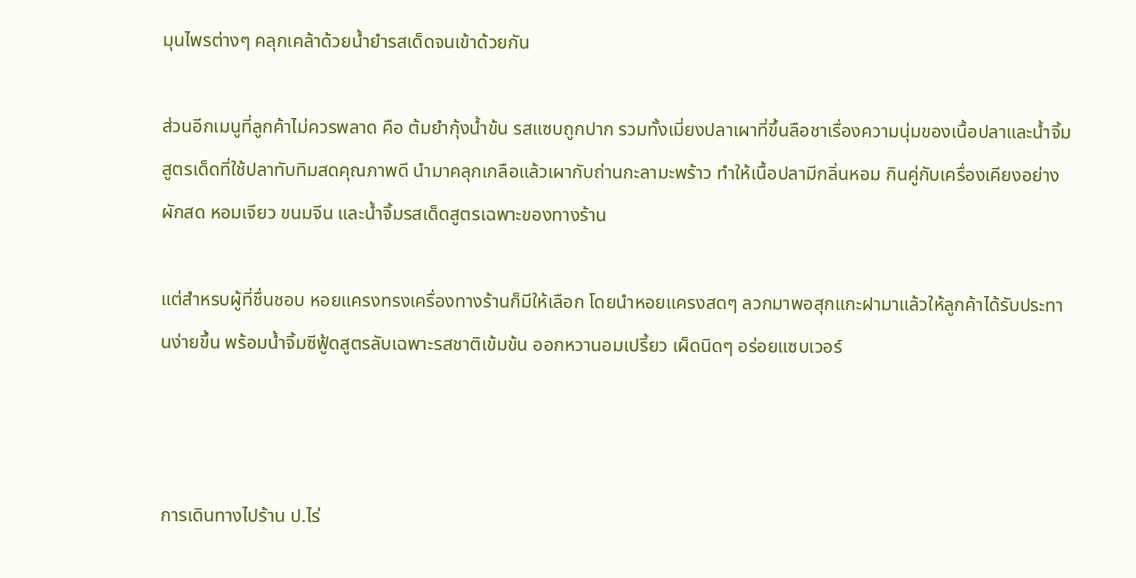มุนไพรต่างๆ คลุกเคล้าด้วยน้ำยำรสเด็ดจนเข้าด้วยกัน

ส่วนอีกเมนูที่ลูกค้าไม่ควรพลาด คือ ต้มยำกุ้งน้ำข้น รสแซบถูกปาก รวมทั้งเมี่ยงปลาเผาที่ขึ้นลือชาเรื่องความนุ่มของเนื้อปลาและน้ำจิ้มสูตรเด็ดที่ใช้ปลาทับทิมสดคุณภาพดี นำมาคลุกเกลือแล้วเผากับถ่านกะลามะพร้าว ทำให้เนื้อปลามีกลิ่นหอม กินคู่กับเครื่องเคียงอย่างผักสด หอมเจียว ขนมจีน และน้ำจิ้มรสเด็ดสูตรเฉพาะของทางร้าน

แต่สำหรบผู้ที่ชื่นชอบ หอยแครงทรงเครื่องทางร้านก็มีให้เลือก โดยนำหอยแครงสดๆ ลวกมาพอสุกแกะฝามาแล้วให้ลูกค้าได้รับประทานง่ายขึ้น พร้อมน้ำจิ้มซีฟู้ดสูตรลับเฉพาะรสชาติเข้มข้น ออกหวานอมเปรี้ยว เผ็ดนิดๆ อร่อยแซบเวอร์



การเดินทางไปร้าน ป.ไร่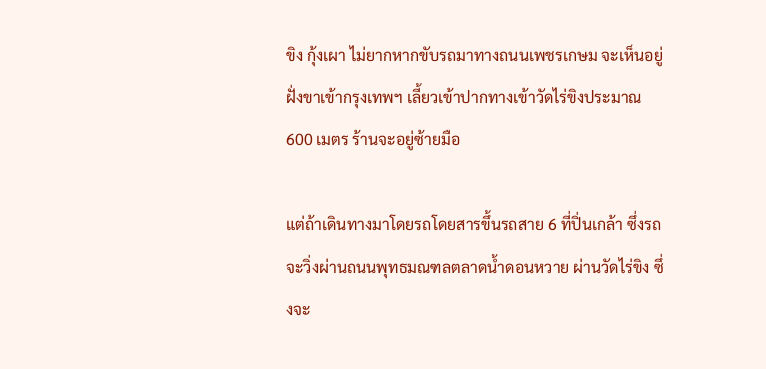ขิง กุ้งเผา ไม่ยากหากขับรถมาทางถนนเพชรเกษม จะเห็นอยู่ฝั่งขาเข้ากรุงเทพฯ เลี้ยวเข้าปากทางเข้าวัดไร่ขิงประมาณ 600 เมตร ร้านจะอยู่ซ้ายมือ

แต่ถ้าเดินทางมาโดยรถโดยสารขึ้นรถสาย 6 ที่ปิ่นเกล้า ซึ่งรถจะวิ่งผ่านถนนพุทธมณฑลตลาดน้ำดอนหวาย ผ่านวัดไร่ขิง ซึ่งจะ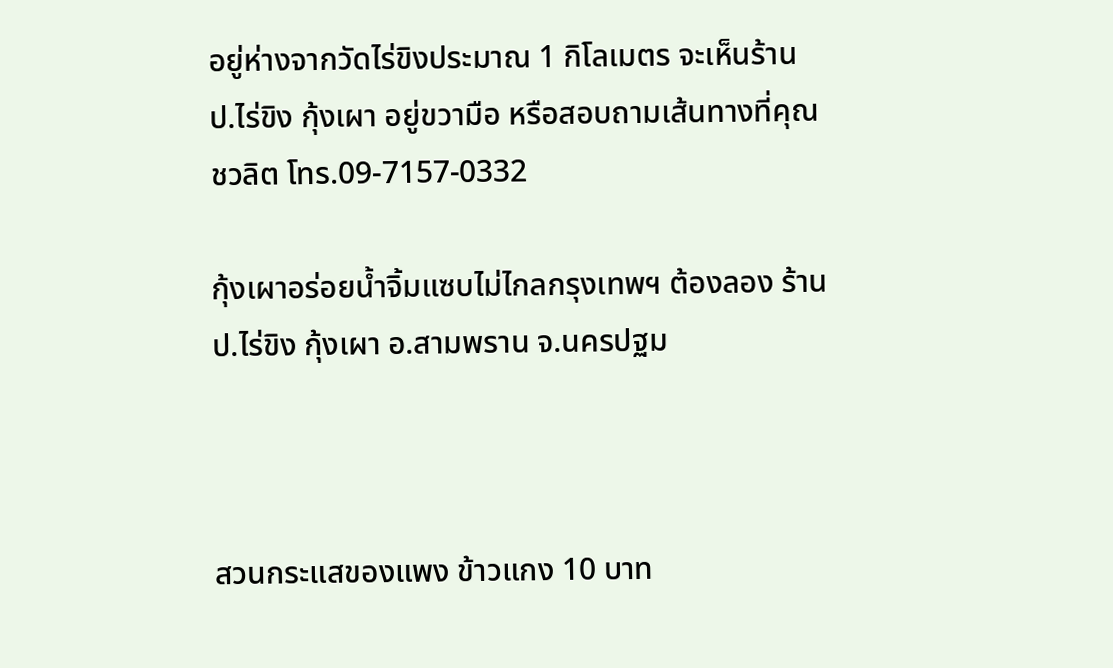อยู่ห่างจากวัดไร่ขิงประมาณ 1 กิโลเมตร จะเห็นร้าน ป.ไร่ขิง กุ้งเผา อยู่ขวามือ หรือสอบถามเส้นทางที่คุณชวลิต โทร.09-7157-0332

กุ้งเผาอร่อยน้ำจิ้มแซบไม่ไกลกรุงเทพฯ ต้องลอง ร้าน ป.ไร่ขิง กุ้งเผา อ.สามพราน จ.นครปฐม



สวนกระแสของแพง ข้าวแกง 10 บาท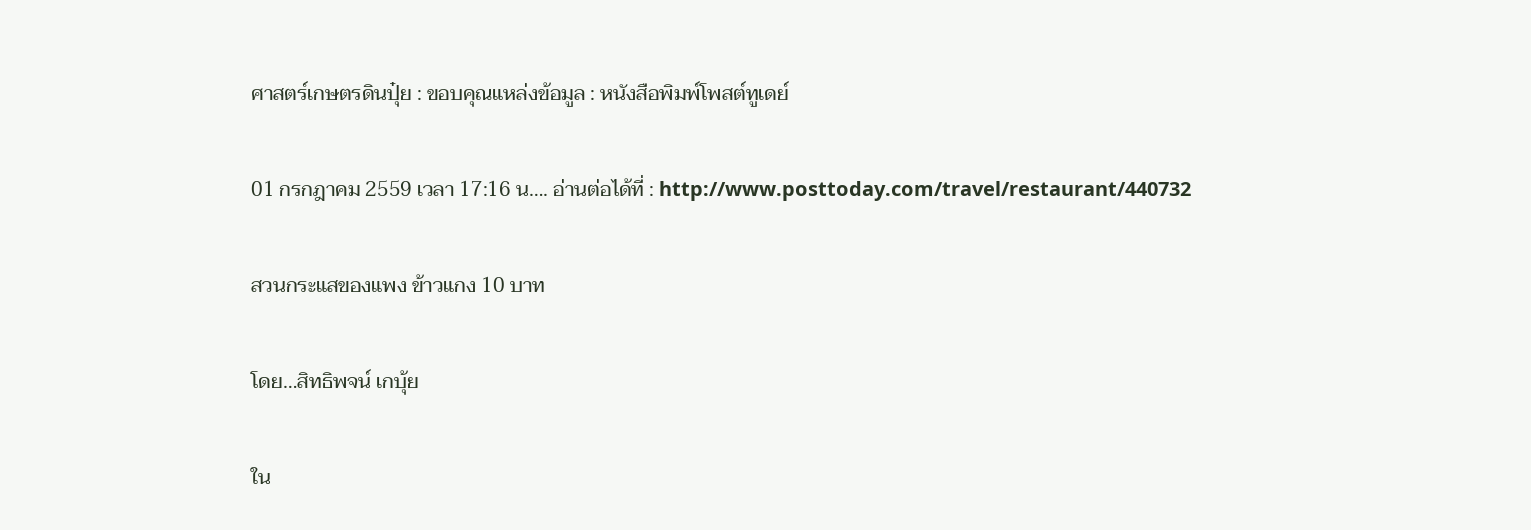ศาสตร์เกษตรดินปุ๋ย : ขอบคุณแหล่งข้อมูล : หนังสือพิมพ์โพสต์ทูเดย์

01 กรกฎาคม 2559 เวลา 17:16 น…. อ่านต่อได้ที่ : http://www.posttoday.com/travel/restaurant/440732

สวนกระแสของแพง ข้าวแกง 10 บาท

โดย…สิทธิพจน์ เกบุ้ย

ใน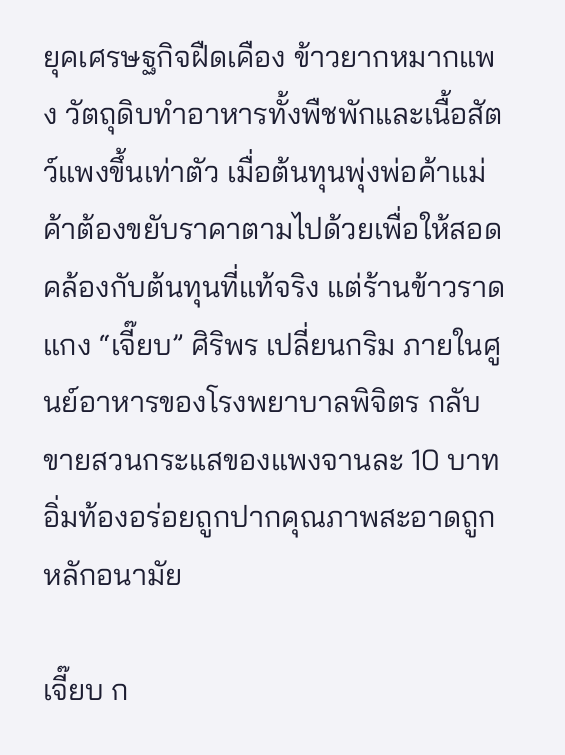ยุคเศรษฐกิจฝืดเคือง ข้าวยากหมากแพง วัตถุดิบทำอาหารทั้งพืชพักและเนื้อสัตว์แพงขึ้นเท่าตัว เมื่อต้นทุนพุ่งพ่อค้าแม่ค้าต้องขยับราคาตามไปด้วยเพื่อให้สอดคล้องกับต้นทุนที่แท้จริง แต่ร้านข้าวราดแกง “เจี๊ยบ” ศิริพร เปลี่ยนกริม ภายในศูนย์อาหารของโรงพยาบาลพิจิตร กลับขายสวนกระแสของแพงจานละ 10 บาท อิ่มท้องอร่อยถูกปากคุณภาพสะอาดถูกหลักอนามัย

เจี๊ยบ ก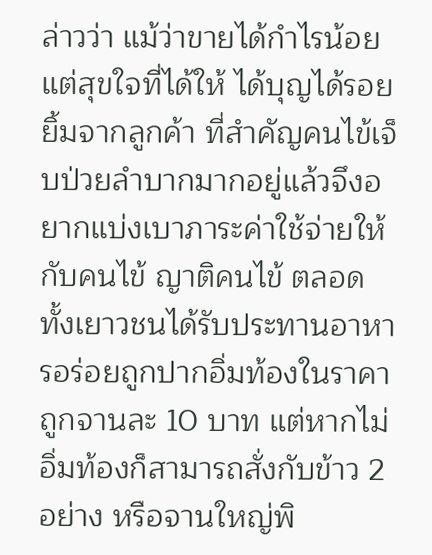ล่าวว่า แม้ว่าขายได้กำไรน้อยแต่สุขใจที่ได้ให้ ได้บุญได้รอยยิ้มจากลูกค้า ที่สำคัญคนไข้เจ็บป่วยลำบากมากอยู่แล้วจึงอยากแบ่งเบาภาระค่าใช้จ่ายให้กับคนไข้ ญาติคนไข้ ตลอดทั้งเยาวชนได้รับประทานอาหารอร่อยถูกปากอิ่มท้องในราคาถูกจานละ 10 บาท แต่หากไม่อิ่มท้องก็สามารถสั่งกับข้าว 2 อย่าง หรือจานใหญ่พิ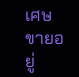เศษ ขายอยู่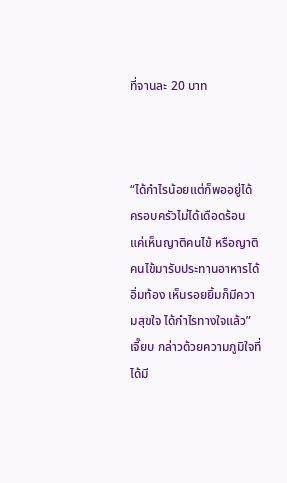ที่จานละ 20 บาท



“ได้กำไรน้อยแต่ก็พออยู่ได้ ครอบครัวไม่ได้เดือดร้อน แค่เห็นญาติคนไข้ หรือญาติคนไข้มารับประทานอาหารได้อิ่มท้อง เห็นรอยยิ้มก็มีความสุขใจ ได้กำไรทางใจแล้ว” เจี๊ยบ กล่าวด้วยความภูมิใจที่ได้มี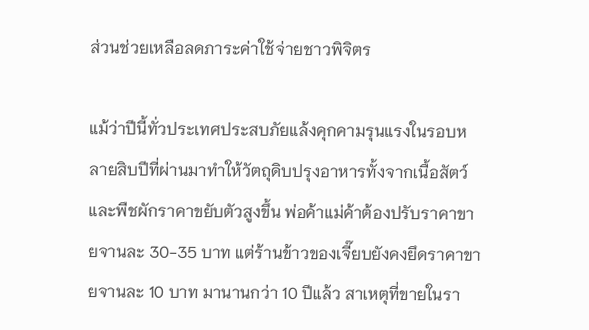ส่วนช่วยเหลือลดภาระค่าใช้จ่ายชาวพิจิตร

แม้ว่าปีนี้ทั่วประเทศประสบภัยแล้งคุกคามรุนแรงในรอบหลายสิบปีที่ผ่านมาทำให้วัตถุดิบปรุงอาหารทั้งจากเนื้อสัตว์และพืชผักราคาขยับตัวสูงขึ้น พ่อค้าแม่ค้าต้องปรับราคาขายจานละ 30-35 บาท แต่ร้านข้าวของเจี๊ยบยังคงยึดราคาขายจานละ 10 บาท มานานกว่า 10 ปีแล้ว สาเหตุที่ขายในรา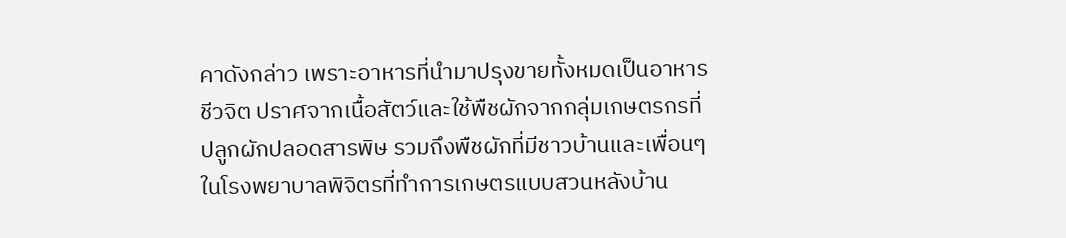คาดังกล่าว เพราะอาหารที่นำมาปรุงขายทั้งหมดเป็นอาหารชีวจิต ปราศจากเนื้อสัตว์และใช้พืชผักจากกลุ่มเกษตรกรที่ปลูกผักปลอดสารพิษ รวมถึงพืชผักที่มีชาวบ้านและเพื่อนๆ ในโรงพยาบาลพิจิตรที่ทำการเกษตรแบบสวนหลังบ้าน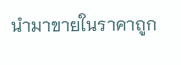นำมาขายในราคาถูก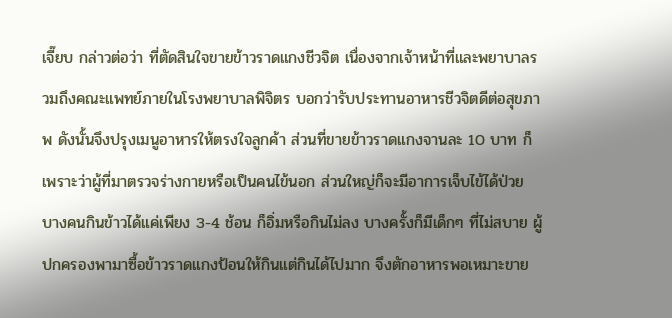เจี๊ยบ กล่าวต่อว่า ที่ตัดสินใจขายข้าวราดแกงชีวจิต เนื่องจากเจ้าหน้าที่และพยาบาลรวมถึงคณะแพทย์ภายในโรงพยาบาลพิจิตร บอกว่ารับประทานอาหารชีวจิตดีต่อสุขภาพ ดังนั้นจึงปรุงเมนูอาหารให้ตรงใจลูกค้า ส่วนที่ขายข้าวราดแกงจานละ 10 บาท ก็เพราะว่าผู้ที่มาตรวจร่างกายหรือเป็นคนไข้นอก ส่วนใหญ่ก็จะมีอาการเจ็บไข้ได้ป่วย บางคนกินข้าวได้แค่เพียง 3-4 ช้อน ก็อิ่มหรือกินไม่ลง บางครั้งก็มีเด็กๆ ที่ไม่สบาย ผู้ปกครองพามาซื้อข้าวราดแกงป้อนให้กินแต่กินได้ไปมาก จึงตักอาหารพอเหมาะขาย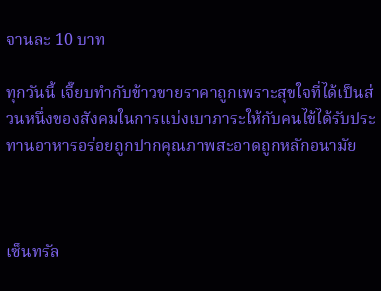จานละ 10 บาท

ทุกวันนี้ เจี๊ยบทำกับข้าวขายราคาถูกเพราะสุขใจที่ได้เป็นส่วนหนึ่งของสังคมในการแบ่งเบาภาระให้กับคนไข้ได้รับประทานอาหารอร่อยถูกปากคุณภาพสะอาดถูกหลักอนามัย



เซ็นทรัล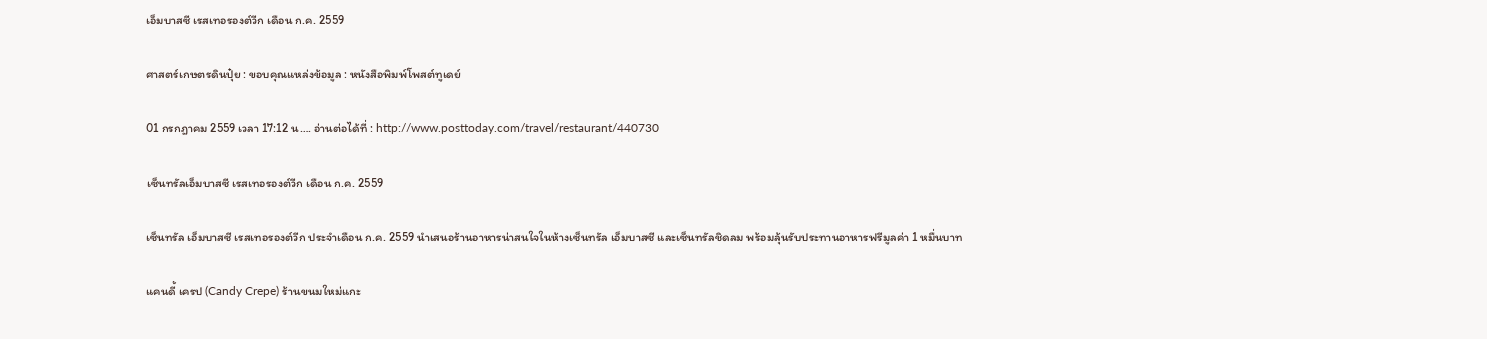เอ็มบาสซี เรสเทอรองต์วีก เดือน ก.ค. 2559

ศาสตร์เกษตรดินปุ๋ย : ขอบคุณแหล่งข้อมูล : หนังสือพิมพ์โพสต์ทูเดย์

01 กรกฎาคม 2559 เวลา 17:12 น…. อ่านต่อได้ที่ : http://www.posttoday.com/travel/restaurant/440730

เซ็นทรัลเอ็มบาสซี เรสเทอรองต์วีก เดือน ก.ค. 2559

เซ็นทรัล เอ็มบาสซี เรสเทอรองต์วีก ประจำเดือน ก.ค. 2559 นำเสนอร้านอาหารน่าสนใจในห้างเซ็นทรัล เอ็มบาสซี และเซ็นทรัลชิดลม พร้อมลุ้นรับประทานอาหารฟรีมูลค่า 1 หมื่นบาท

แคนดี้ เครป (Candy Crepe) ร้านขนมใหม่แกะ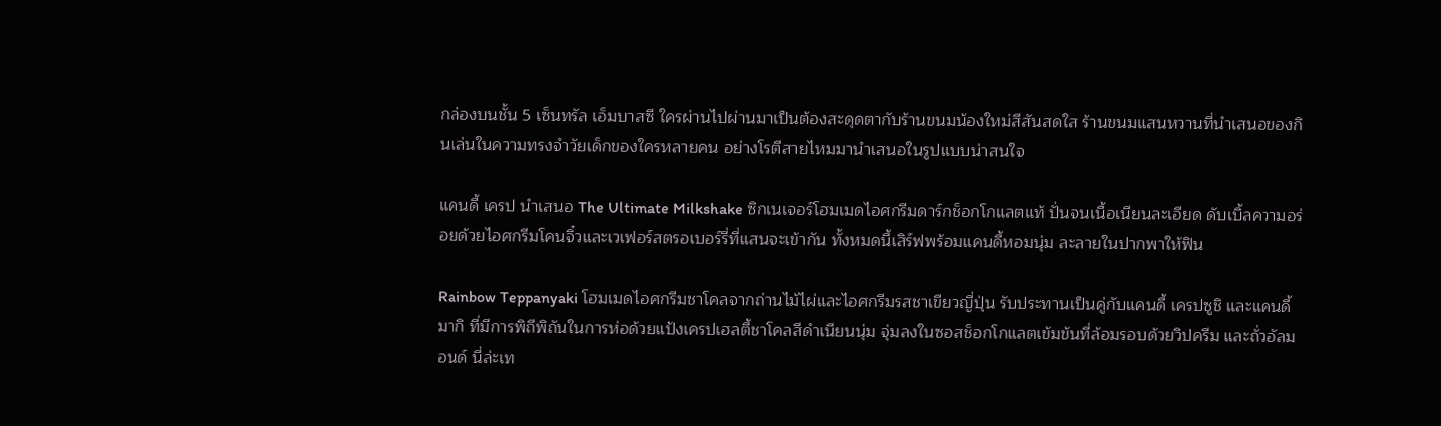กล่องบนชั้น 5 เซ็นทรัล เอ็มบาสซี ใครผ่านไปผ่านมาเป็นต้องสะดุดตากับร้านขนมน้องใหม่สีสันสดใส ร้านขนมแสนหวานที่นำเสนอของกินเล่นในความทรงจำวัยเด็กของใครหลายคน อย่างโรตีสายไหมมานำเสนอในรูปแบบน่าสนใจ

แคนดี้ เครป นำเสนอ The Ultimate Milkshake ซิกเนเจอร์โฮมเมดไอศกรีมดาร์กช็อกโกแลตแท้ ปั่นจนเนื้อเนียนละเอียด ดับเบิ้ลความอร่อยด้วยไอศกรีมโคนจิ๋วและเวเฟอร์สตรอเบอร์รี่ที่แสนจะเข้ากัน ทั้งหมดนี้เสิร์ฟพร้อมแคนดี้หอมนุ่ม ละลายในปากพาให้ฟิน

Rainbow Teppanyaki โฮมเมดไอศกรีมชาโคลจากถ่านไม้ไผ่และไอศกรีมรสชาเขียวญี่ปุ่น รับประทานเป็นคู่กับแคนดี้ เครปซูชิ และแคนดี้มากิ ที่มีการพิถีพิถันในการห่อด้วยแป้งเครปเฮลตี้ชาโคลสีดำเนียนนุ่ม จุ่มลงในซอสช็อกโกแลตเข้มข้นที่ล้อมรอบด้วยวิปครีม และถั่วอัลมอนด์ นี่ล่ะเท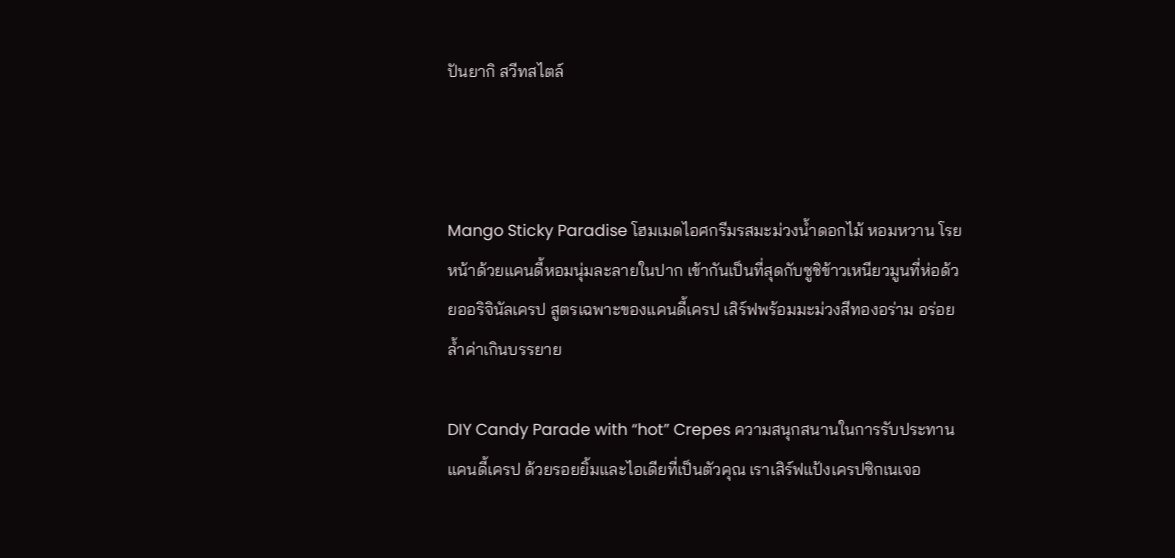ปันยากิ สวีทสไตล์



Mango Sticky Paradise โฮมเมดไอศกรีมรสมะม่วงน้ำดอกไม้ หอมหวาน โรยหน้าด้วยแคนดี้หอมนุ่มละลายในปาก เข้ากันเป็นที่สุดกับซูชิข้าวเหนียวมูนที่ห่อด้วยออริจินัลเครป สูตรเฉพาะของแคนดี้เครป เสิร์ฟพร้อมมะม่วงสีทองอร่าม อร่อยล้ำค่าเกินบรรยาย

DIY Candy Parade with “hot” Crepes ความสนุกสนานในการรับประทานแคนดี้เครป ด้วยรอยยิ้มและไอเดียที่เป็นตัวคุณ เราเสิร์ฟแป้งเครปซิกเนเจอ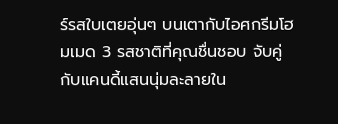ร์รสใบเตยอุ่นๆ บนเตากับไอศกรีมโฮมเมด 3 รสชาติที่คุณชื่นชอบ จับคู่กับแคนดี้แสนนุ่มละลายใน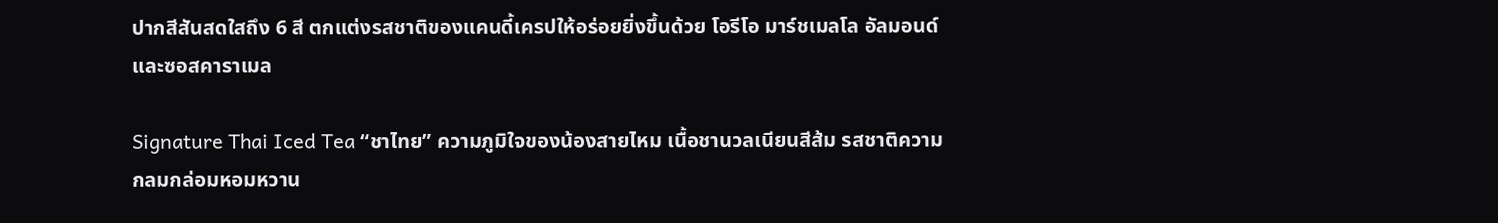ปากสีสันสดใสถึง 6 สี ตกแต่งรสชาติของแคนดี้เครปให้อร่อยยิ่งขึ้นด้วย โอรีโอ มาร์ชเมลโล อัลมอนด์และซอสคาราเมล

Signature Thai Iced Tea “ชาไทย” ความภูมิใจของน้องสายไหม เนื้อชานวลเนียนสีส้ม รสชาติความกลมกล่อมหอมหวาน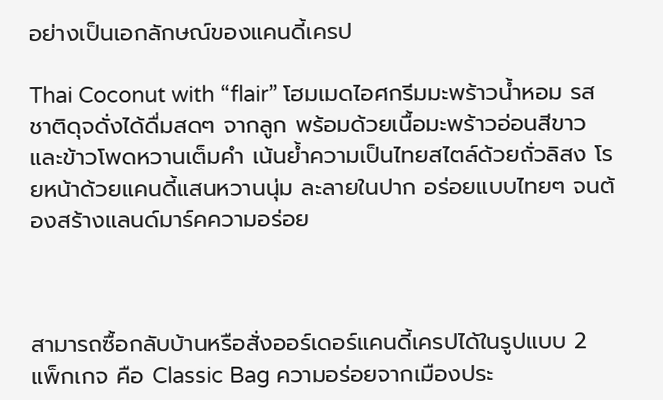อย่างเป็นเอกลักษณ์ของแคนดี้เครป

Thai Coconut with “flair” โฮมเมดไอศกรีมมะพร้าวน้ำหอม รสชาติดุจดั่งได้ดื่มสดๆ จากลูก พร้อมด้วยเนื้อมะพร้าวอ่อนสีขาวและข้าวโพดหวานเต็มคำ เน้นย้ำความเป็นไทยสไตล์ด้วยถั่วลิสง โรยหน้าด้วยแคนดี้แสนหวานนุ่ม ละลายในปาก อร่อยแบบไทยๆ จนต้องสร้างแลนด์มาร์คความอร่อย



สามารถซื้อกลับบ้านหรือสั่งออร์เดอร์แคนดี้เครปได้ในรูปแบบ 2 แพ็กเกจ คือ Classic Bag ความอร่อยจากเมืองประ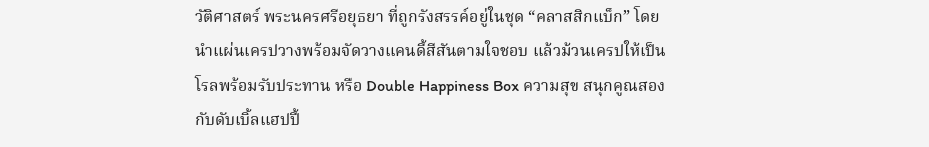วัติศาสตร์ พระนครศรีอยุธยา ที่ถูกรังสรรค์อยู่ในชุด “คลาสสิกแบ็ก” โดยนำแผ่นเครปวางพร้อมจัดวางแคนดี้สีสันตามใจชอบ แล้วม้วนเครปให้เป็นโรลพร้อมรับประทาน หรือ Double Happiness Box ความสุข สนุกคูณสองกับดับเบิ้ลแฮปปี้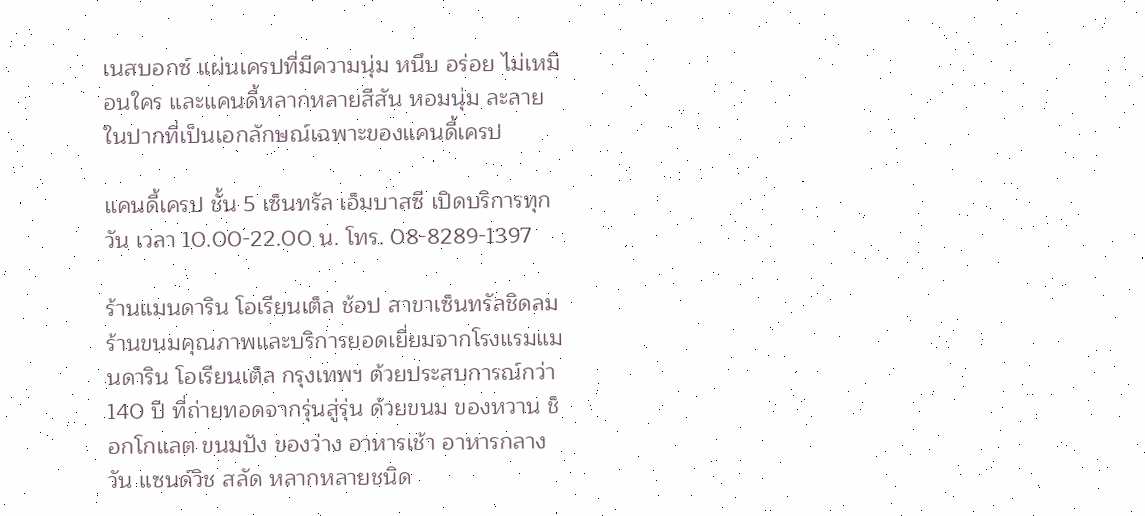เนสบอกซ์ แผ่นเครปที่มีความนุ่ม หนึบ อร่อย ไม่เหมือนใคร และแคนดี้หลากหลายสีสัน หอมนุ่ม ละลายในปากที่เป็นเอกลักษณ์เฉพาะของแคนดี้เครป

แคนดี้เครป ชั้น 5 เซ็นทรัล เอ็มบาสซี เปิดบริการทุกวัน เวลา 10.00-22.00 น. โทร. 08-8289-1397

ร้านแมนดาริน โอเรียนเต็ล ช้อป สาขาเซ็นทรัลชิดลม ร้านขนมคุณภาพและบริการยอดเยี่ยมจากโรงแรมแมนดาริน โอเรียนเต็ล กรุงเทพฯ ด้วยประสบการณ์กว่า 140 ปี ที่ถ่ายทอดจากรุ่นสู่รุ่น ด้วยขนม ของหวาน ช็อกโกแลต ขนมปัง ของว่าง อาหารเช้า อาหารกลางวัน แซนด์วิช สลัด หลากหลายชนิด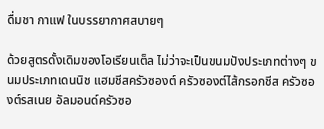ดื่มชา กาแฟ ในบรรยากาศสบายๆ

ด้วยสูตรดั้งเดิมของโอเรียนเต็ล ไม่ว่าจะเป็นขนมปังประเภทต่างๆ ขนมประเภทเดนนิช แฮมชีสครัวซองต์ ครัวซองต์ไส้กรอกชีส ครัวซองต์รสเนย อัลมอนด์ครัวซอ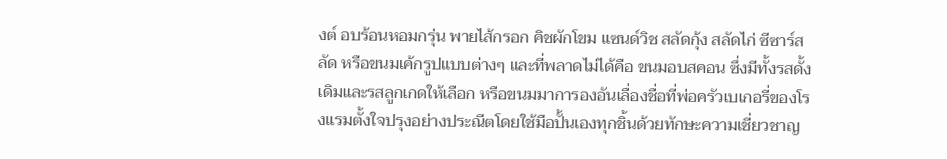งต์ อบร้อนหอมกรุ่น พายไส้กรอก คิชผักโขม แซนด์วิช สลัดกุ้ง สลัดไก่ ซีซาร์สลัด หรือขนมเค้กรูปแบบต่างๆ และที่พลาดไม่ได้คือ ขนมอบสคอน ซึ่งมีทั้งรสดั้งเดิมและรสลูกเกดให้เลือก หรือขนมมาการองอันเลื่องชื่อที่พ่อครัวเบเกอรี่ของโรงแรมตั้งใจปรุงอย่างประณีตโดยใช้มือปั้นเองทุกชิ้นด้วยทักษะความเชี่ยวชาญ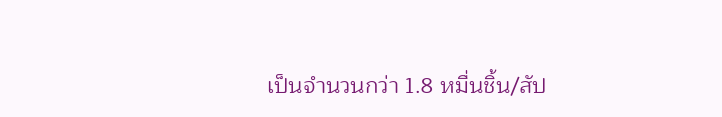เป็นจำนวนกว่า 1.8 หมื่นชิ้น/สัป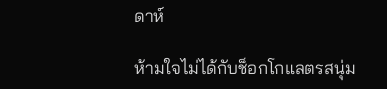ดาห์

ห้ามใจไม่ได้กับช็อกโกแลตรสนุ่ม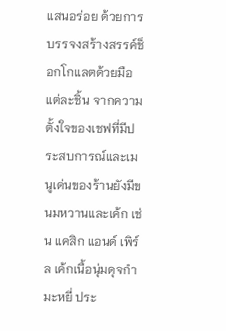แสนอร่อย ด้วยการบรรจงสร้างสรรค์ช็อกโกแลตด้วยมือแต่ละชิ้น จากความตั้งใจของเชฟที่มีประสบการณ์และเมนูเด่นของร้านยังมีขนมหวานและเค้ก เช่น แคสิก แอนด์ เพิร์ล เค้กเนื้อนุ่มดุจกำมะหยี่ ประ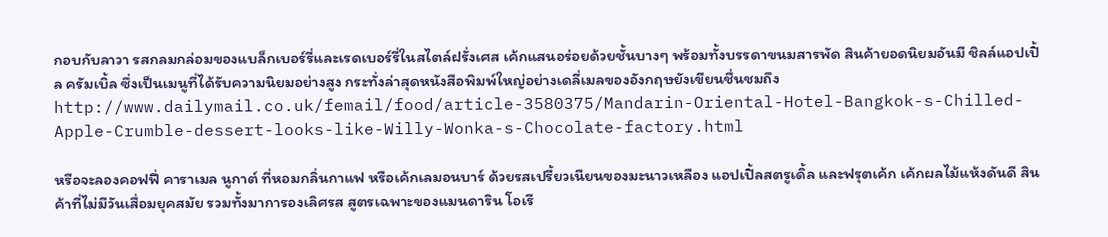กอบกับลาวา รสกลมกล่อมของแบล็กเบอร์รี่และเรดเบอร์รี่ในสไตล์ฝรั่งเศส เค้กแสนอร่อยด้วยชั้นบางๆ พร้อมทั้งบรรดาขนมสารพัด สินค้ายอดนิยมอันมี ชิลล์แอปเปิ้ล ครัมเบิ้ล ซึ่งเป็นเมนูที่ได้รับความนิยมอย่างสูง กระทั่งล่าสุดหนังสือพิมพ์ใหญ่อย่างเดลี่เมลของอังกฤษยังเขียนชื่นชมถึง http://www.dailymail.co.uk/femail/food/article-3580375/Mandarin-Oriental-Hotel-Bangkok-s-Chilled-Apple-Crumble-dessert-looks-like-Willy-Wonka-s-Chocolate-factory.html

หรือจะลองคอฟฟี่ คาราเมล นูกาต์ ที่หอมกลิ่นกาแฟ หรือเค้กเลมอนบาร์ ด้วยรสเปรี้ยวเนียนของมะนาวเหลือง แอปเปิ้ลสตรูเดิ้ล และฟรุตเค้ก เค้กผลไม้แห้งดันดี สินค้าที่ไม่มีวันเสื่อมยุคสมัย รวมทั้งมาการองเลิศรส สูตรเฉพาะของแมนดาริน โอเรี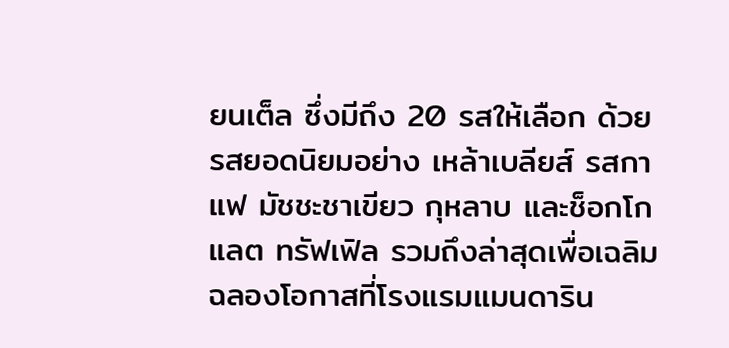ยนเต็ล ซึ่งมีถึง 20 รสให้เลือก ด้วยรสยอดนิยมอย่าง เหล้าเบลียส์ รสกาแฟ มัชชะชาเขียว กุหลาบ และช็อกโกแลต ทรัฟเฟิล รวมถึงล่าสุดเพื่อเฉลิมฉลองโอกาสที่โรงแรมแมนดาริน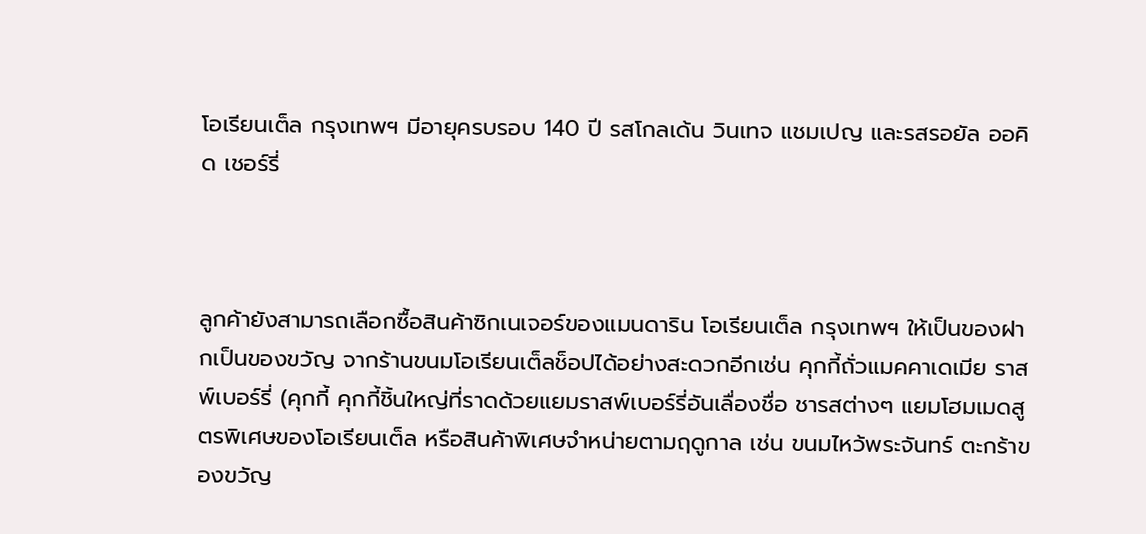โอเรียนเต็ล กรุงเทพฯ มีอายุครบรอบ 140 ปี รสโกลเด้น วินเทจ แชมเปญ และรสรอยัล ออคิด เชอร์รี่



ลูกค้ายังสามารถเลือกซื้อสินค้าซิกเนเจอร์ของแมนดาริน โอเรียนเต็ล กรุงเทพฯ ให้เป็นของฝากเป็นของขวัญ จากร้านขนมโอเรียนเต็ลช็อปได้อย่างสะดวกอีกเช่น คุกกี้ถั่วแมคคาเดเมีย ราสพ์เบอร์รี่ (คุกกี้ คุกกี้ชิ้นใหญ่ที่ราดด้วยแยมราสพ์เบอร์รี่อันเลื่องชื่อ ชารสต่างๆ แยมโฮมเมดสูตรพิเศษของโอเรียนเต็ล หรือสินค้าพิเศษจำหน่ายตามฤดูกาล เช่น ขนมไหว้พระจันทร์ ตะกร้าของขวัญ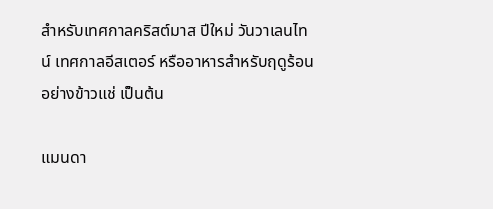สำหรับเทศกาลคริสต์มาส ปีใหม่ วันวาเลนไทน์ เทศกาลอีสเตอร์ หรืออาหารสำหรับฤดูร้อนอย่างข้าวแช่ เป็นต้น

แมนดา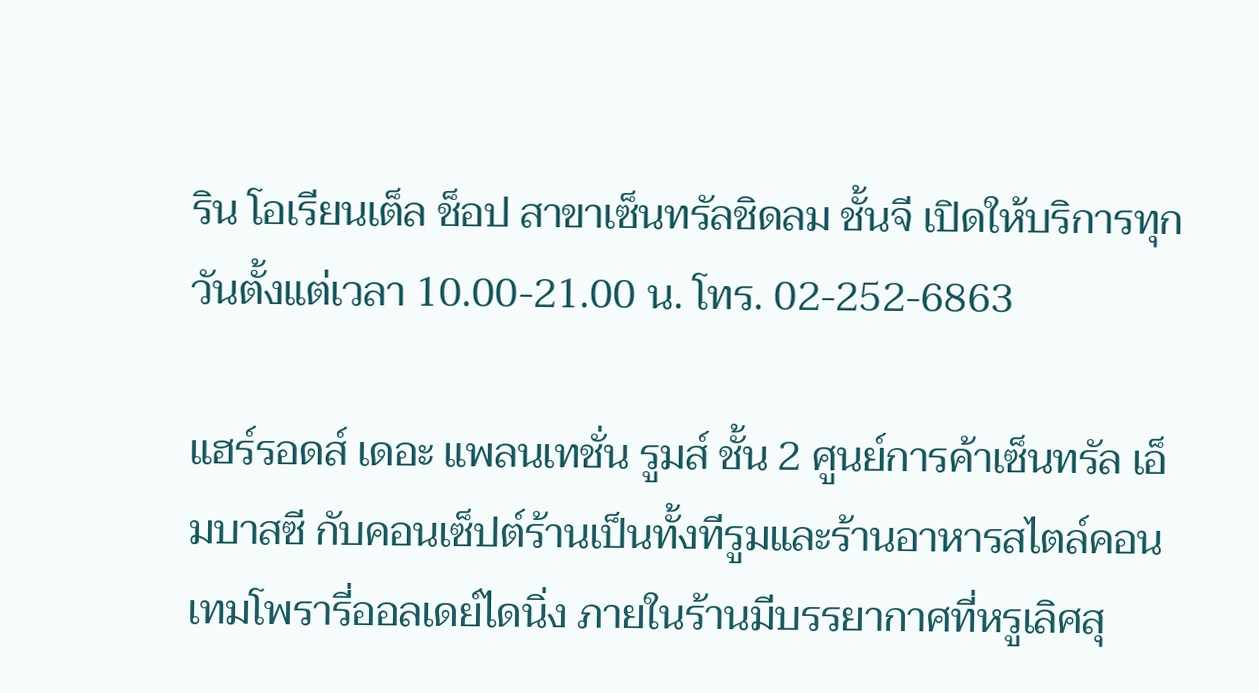ริน โอเรียนเต็ล ช็อป สาขาเซ็นทรัลชิดลม ชั้นจี เปิดให้บริการทุกวันตั้งแต่เวลา 10.00-21.00 น. โทร. 02-252-6863

แฮร์รอดส์ เดอะ แพลนเทชั่น รูมส์ ชั้น 2 ศูนย์การค้าเซ็นทรัล เอ็มบาสซี กับคอนเซ็ปต์ร้านเป็นทั้งทีรูมและร้านอาหารสไตล์คอนเทมโพรารี่ออลเดย์ไดนิ่ง ภายในร้านมีบรรยากาศที่หรูเลิศสุ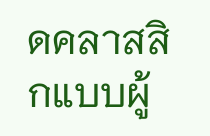ดคลาสสิกแบบผู้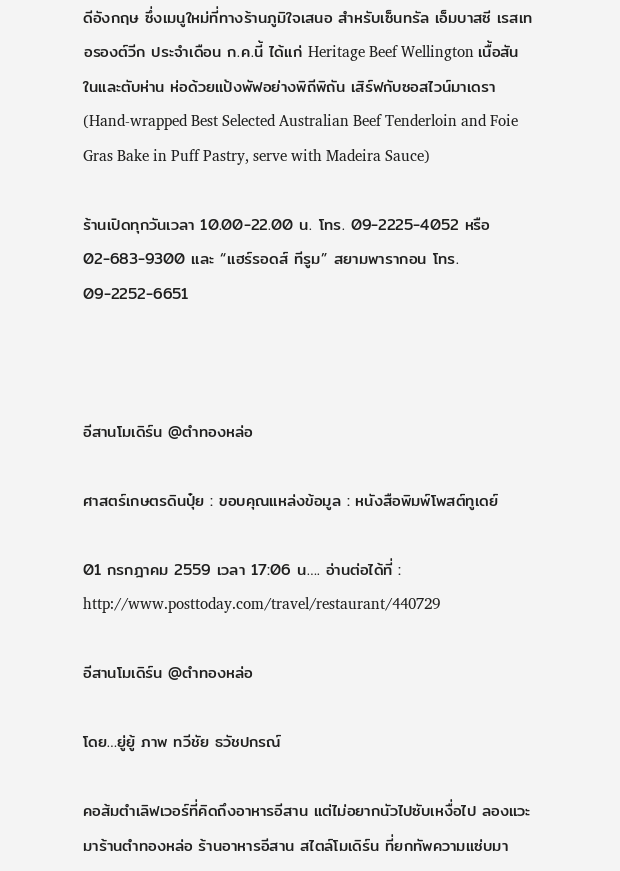ดีอังกฤษ ซึ่งเมนูใหม่ที่ทางร้านภูมิใจเสนอ สำหรับเซ็นทรัล เอ็มบาสซี เรสเทอรองต์วีก ประจำเดือน ก.ค.นี้ ได้แก่ Heritage Beef Wellington เนื้อสันในและตับห่าน ห่อด้วยแป้งพัฟอย่างพิถีพิถัน เสิร์ฟกับซอสไวน์มาเดรา (Hand-wrapped Best Selected Australian Beef Tenderloin and Foie Gras Bake in Puff Pastry, serve with Madeira Sauce)

ร้านเปิดทุกวันเวลา 10.00-22.00 น. โทร. 09-2225-4052 หรือ 02-683-9300 และ “แฮร์รอดส์ ทีรูม” สยามพารากอน โทร. 09-2252-6651



อีสานโมเดิร์น @ตำทองหล่อ

ศาสตร์เกษตรดินปุ๋ย : ขอบคุณแหล่งข้อมูล : หนังสือพิมพ์โพสต์ทูเดย์

01 กรกฎาคม 2559 เวลา 17:06 น…. อ่านต่อได้ที่ : http://www.posttoday.com/travel/restaurant/440729

อีสานโมเดิร์น @ตำทองหล่อ

โดย…ยู่ยู้ ภาพ ทวีชัย ธวัชปกรณ์

คอส้มตำเลิฟเวอร์ที่คิดถึงอาหารอีสาน แต่ไม่อยากนัวไปซับเหงื่อไป ลองแวะมาร้านตำทองหล่อ ร้านอาหารอีสาน สไตล์โมเดิร์น ที่ยกทัพความแซ่บมา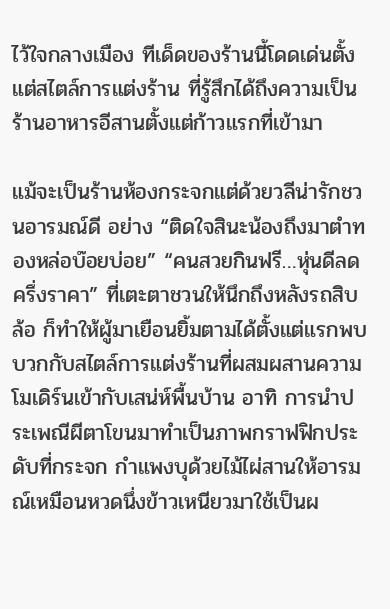ไว้ใจกลางเมือง ทีเด็ดของร้านนี้โดดเด่นตั้งแต่สไตล์การแต่งร้าน ที่รู้สึกได้ถึงความเป็นร้านอาหารอีสานตั้งแต่ก้าวแรกที่เข้ามา

แม้จะเป็นร้านห้องกระจกแต่ด้วยวลีน่ารักชวนอารมณ์ดี อย่าง “ติดใจสินะน้องถึงมาตำทองหล่อบ๊อยบ่อย” “คนสวยกินฟรี…หุ่นดีลดครึ่งราคา” ที่เตะตาชวนให้นึกถึงหลังรถสิบล้อ ก็ทำให้ผู้มาเยือนยิ้มตามได้ตั้งแต่แรกพบ บวกกับสไตล์การแต่งร้านที่ผสมผสานความโมเดิร์นเข้ากับเสน่ห์พื้นบ้าน อาทิ การนำประเพณีผีตาโขนมาทำเป็นภาพกราฟฟิกประดับที่กระจก กำแพงบุด้วยไม้ไผ่สานให้อารมณ์เหมือนหวดนึ่งข้าวเหนียวมาใช้เป็นผ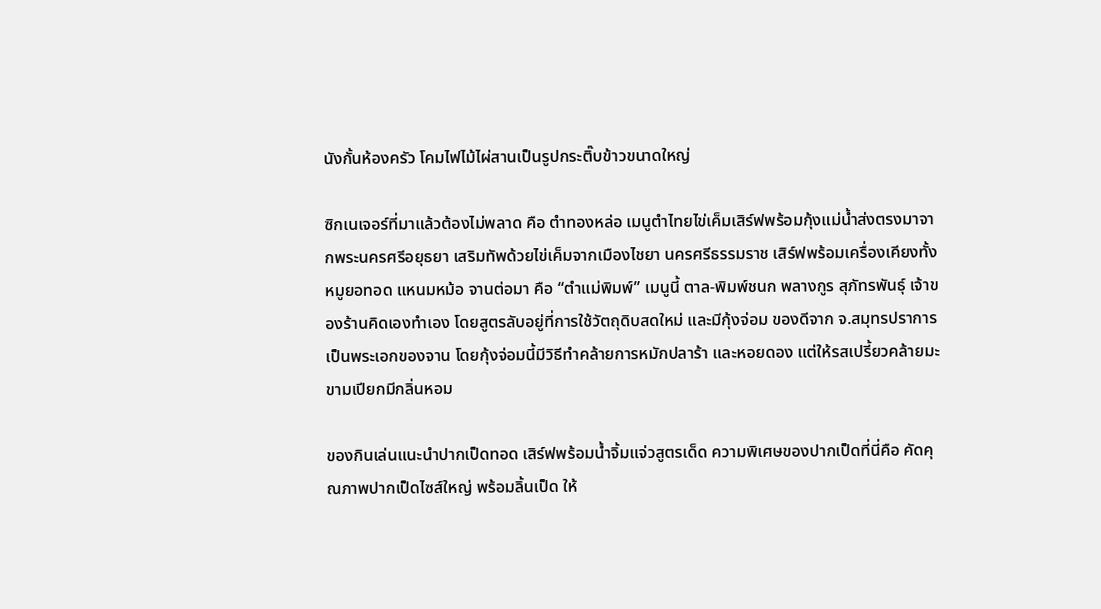นังกั้นห้องครัว โคมไฟไม้ไผ่สานเป็นรูปกระติ๊บข้าวขนาดใหญ่

ซิกเนเจอร์ที่มาแล้วต้องไม่พลาด คือ ตำทองหล่อ เมนูตำไทยไข่เค็มเสิร์ฟพร้อมกุ้งแม่น้ำส่งตรงมาจากพระนครศรีอยุธยา เสริมทัพด้วยไข่เค็มจากเมืองไชยา นครศรีธรรมราช เสิร์ฟพร้อมเครื่องเคียงทั้งหมูยอทอด แหนมหม้อ จานต่อมา คือ “ตำแม่พิมพ์” เมนูนี้ ตาล-พิมพ์ชนก พลางกูร สุภัทรพันธุ์ เจ้าของร้านคิดเองทำเอง โดยสูตรลับอยู่ที่การใช้วัตถุดิบสดใหม่ และมีกุ้งจ่อม ของดีจาก จ.สมุทรปราการ เป็นพระเอกของจาน โดยกุ้งจ่อมนี้มีวิธีทำคล้ายการหมักปลาร้า และหอยดอง แต่ให้รสเปรี้ยวคล้ายมะขามเปียกมีกลิ่นหอม

ของกินเล่นแนะนำปากเป็ดทอด เสิร์ฟพร้อมน้ำจิ้มแจ่วสูตรเด็ด ความพิเศษของปากเป็ดที่นี่คือ คัดคุณภาพปากเป็ดไซส์ใหญ่ พร้อมลิ้นเป็ด ให้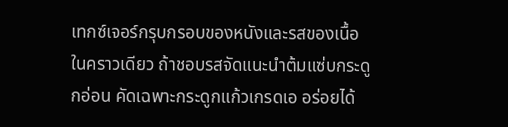เทกซ์เจอร์กรุบกรอบของหนังและรสของเนื้อในคราวเดียว ถ้าชอบรสจัดแนะนำต้มแซ่บกระดูกอ่อน คัดเฉพาะกระดูกแก้วเกรดเอ อร่อยได้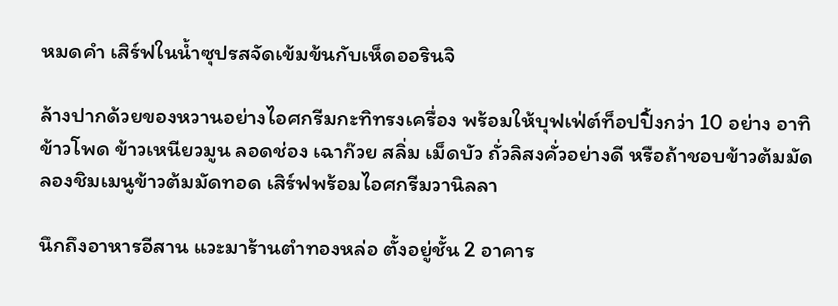หมดคำ เสิร์ฟในน้ำซุปรสจัดเข้มข้นกับเห็ดออรินจิ

ล้างปากด้วยของหวานอย่างไอศกรีมกะทิทรงเครื่อง พร้อมให้บุฟเฟ่ต์ท็อปปิ้งกว่า 10 อย่าง อาทิ ข้าวโพด ข้าวเหนียวมูน ลอดช่อง เฉาก๊วย สลิ่ม เม็ดบัว ถั่วลิสงคั่วอย่างดี หรือถ้าชอบข้าวต้มมัด ลองชิมเมนูข้าวต้มมัดทอด เสิร์ฟพร้อมไอศกรีมวานิลลา

นึกถึงอาหารอีสาน แวะมาร้านตำทองหล่อ ตั้งอยู่ชั้น 2 อาคาร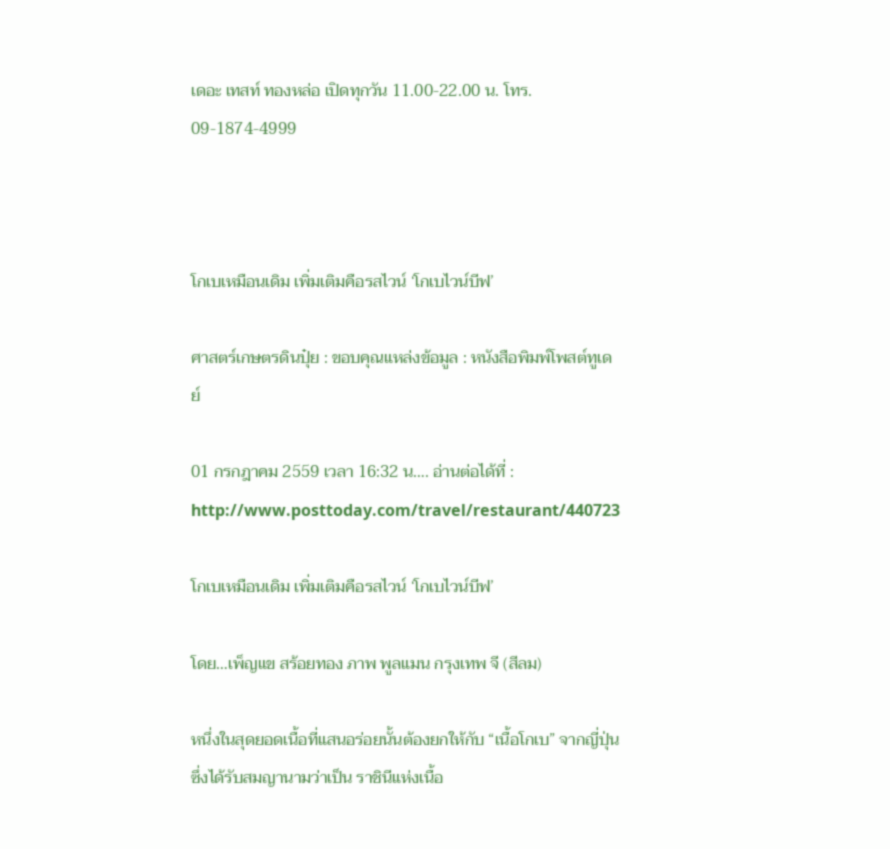เดอะ เทสท์ ทองหล่อ เปิดทุกวัน 11.00-22.00 น. โทร. 09-1874-4999



โกเบเหมือนเดิม เพิ่มเติมคือรสไวน์ ‘โกเบไวน์บีฟ’

ศาสตร์เกษตรดินปุ๋ย : ขอบคุณแหล่งข้อมูล : หนังสือพิมพ์โพสต์ทูเดย์

01 กรกฎาคม 2559 เวลา 16:32 น…. อ่านต่อได้ที่ : http://www.posttoday.com/travel/restaurant/440723

โกเบเหมือนเดิม เพิ่มเติมคือรสไวน์ ‘โกเบไวน์บีฟ’

โดย…เพ็ญแข สร้อยทอง ภาพ พูลแมน กรุงเทพ จี (สีลม)

หนึ่งในสุดยอดเนื้อที่แสนอร่อยนั้นต้องยกให้กับ “เนื้อโกเบ” จากญี่ปุ่น ซึ่งได้รับสมญานามว่าเป็น ราชินีแห่งเนื้อ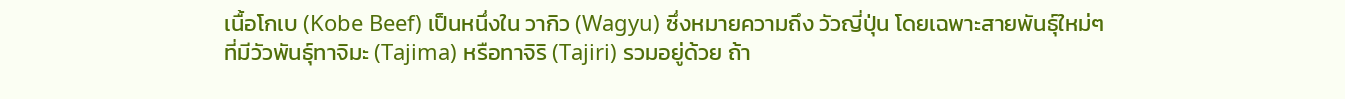เนื้อโกเบ (Kobe Beef) เป็นหนึ่งใน วากิว (Wagyu) ซึ่งหมายความถึง วัวญี่ปุ่น โดยเฉพาะสายพันธุ์ใหม่ๆ ที่มีวัวพันธุ์ทาจิมะ (Tajima) หรือทาจิริ (Tajiri) รวมอยู่ด้วย ถ้า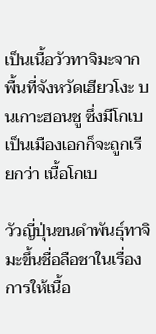เป็นเนื้อวัวทาจิมะจากพื้นที่จังหวัดเฮียวโงะ บนเกาะฮอนชู ซึ่งมีโกเบเป็นเมืองเอกก็จะถูกเรียกว่า เนื้อโกเบ

วัวญี่ปุ่นขนดำพันธุ์ทาจิมะขึ้นชื่อลือชาในเรื่องการให้เนื้อ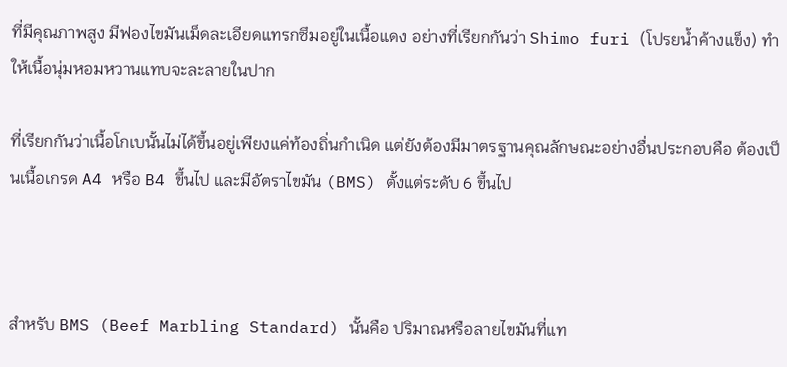ที่มีคุณภาพสูง มีฟองไขมันเม็ดละเอียดแทรกซึมอยู่ในเนื้อแดง อย่างที่เรียกกันว่า Shimo furi (โปรยน้ำค้างแข็ง) ทำให้เนื้อนุ่มหอมหวานแทบจะละลายในปาก

ที่เรียกกันว่าเนื้อโกเบนั้นไม่ได้ขึ้นอยู่เพียงแค่ท้องถิ่นกำเนิด แต่ยังต้องมีมาตรฐานคุณลักษณะอย่างอื่นประกอบคือ ต้องเป็นเนื้อเกรด A4 หรือ B4 ขึ้นไป และมีอัตราไขมัน (BMS) ตั้งแต่ระดับ 6 ขึ้นไป



สำหรับ BMS (Beef Marbling Standard) นั้นคือ ปริมาณหรือลายไขมันที่แท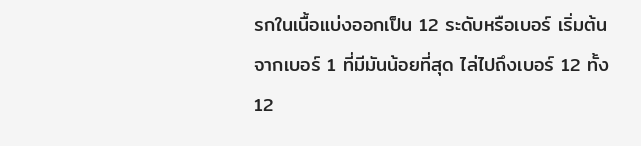รกในเนื้อแบ่งออกเป็น 12 ระดับหรือเบอร์ เริ่มต้นจากเบอร์ 1 ที่มีมันน้อยที่สุด ไล่ไปถึงเบอร์ 12 ทั้ง 12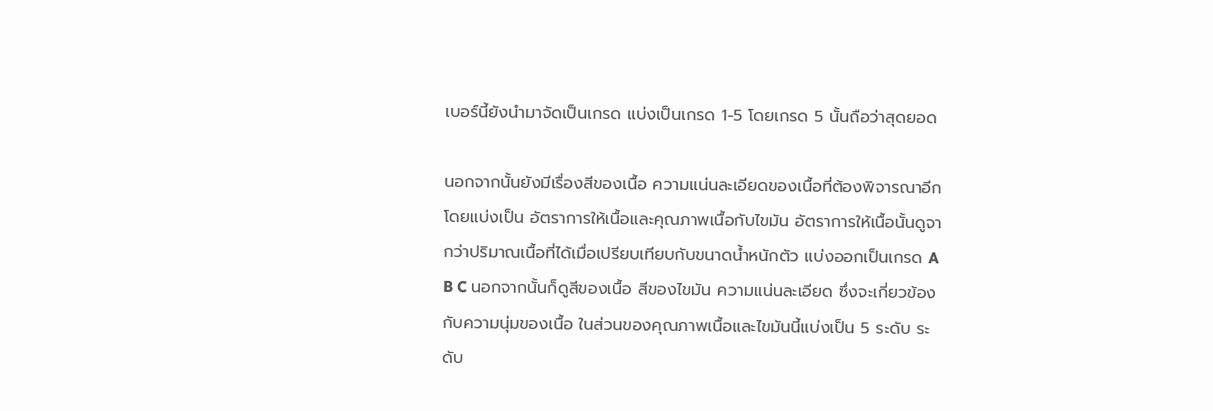เบอร์นี้ยังนำมาจัดเป็นเกรด แบ่งเป็นเกรด 1-5 โดยเกรด 5 นั้นถือว่าสุดยอด

นอกจากนั้นยังมีเรื่องสีของเนื้อ ความแน่นละเอียดของเนื้อที่ต้องพิจารณาอีก โดยแบ่งเป็น อัตราการให้เนื้อและคุณภาพเนื้อกับไขมัน อัตราการให้เนื้อนั้นดูจากว่าปริมาณเนื้อที่ได้เมื่อเปรียบเทียบกับขนาดน้ำหนักตัว แบ่งออกเป็นเกรด A B C นอกจากนั้นก็ดูสีของเนื้อ สีของไขมัน ความแน่นละเอียด ซึ่งจะเกี่ยวข้องกับความนุ่มของเนื้อ ในส่วนของคุณภาพเนื้อและไขมันนี้แบ่งเป็น 5 ระดับ ระดับ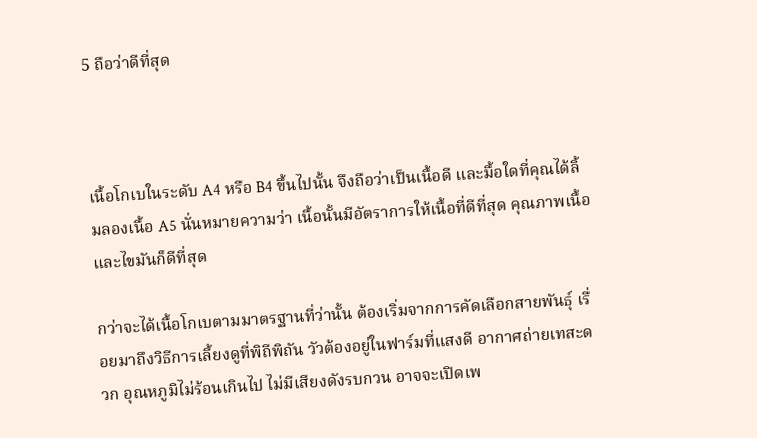5 ถือว่าดีที่สุด



เนื้อโกเบในระดับ A4 หรือ B4 ขึ้นไปนั้น จึงถือว่าเป็นเนื้อดี และมื้อใดที่คุณได้ลิ้มลองเนื้อ A5 นั่นหมายความว่า เนื้อนั้นมีอัตราการให้เนื้อที่ดีที่สุด คุณภาพเนื้อและไขมันก็ดีที่สุด

กว่าจะได้เนื้อโกเบตามมาตรฐานที่ว่านั้น ต้องเริ่มจากการคัดเลือกสายพันธุ์ เรื่อยมาถึงวิธีการเลี้ยงดูที่พิถีพิถัน วัวต้องอยู่ในฟาร์มที่แสงดี อากาศถ่ายเทสะดวก อุณหภูมิไม่ร้อนเกินไป ไม่มีเสียงดังรบกวน อาจจะเปิดเพ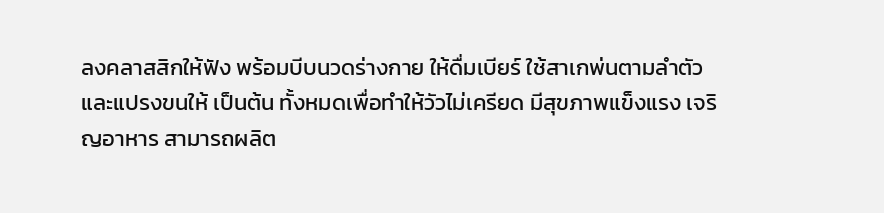ลงคลาสสิกให้ฟัง พร้อมบีบนวดร่างกาย ให้ดื่มเบียร์ ใช้สาเกพ่นตามลำตัวและแปรงขนให้ เป็นต้น ทั้งหมดเพื่อทำให้วัวไม่เครียด มีสุขภาพแข็งแรง เจริญอาหาร สามารถผลิต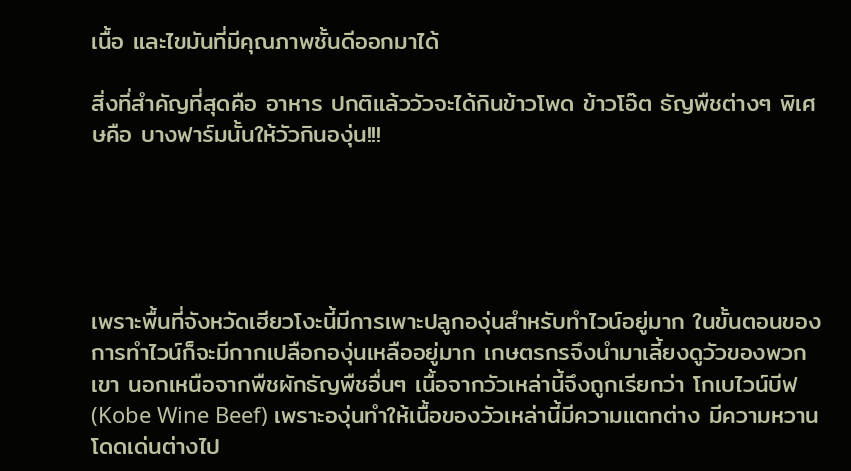เนื้อ และไขมันที่มีคุณภาพชั้นดีออกมาได้

สิ่งที่สำคัญที่สุดคือ อาหาร ปกติแล้ววัวจะได้กินข้าวโพด ข้าวโอ๊ต ธัญพืชต่างๆ พิเศษคือ บางฟาร์มนั้นให้วัวกินองุ่น!!!





เพราะพื้นที่จังหวัดเฮียวโงะนี้มีการเพาะปลูกองุ่นสำหรับทำไวน์อยู่มาก ในขั้นตอนของการทำไวน์ก็จะมีกากเปลือกองุ่นเหลืออยู่มาก เกษตรกรจึงนำมาเลี้ยงดูวัวของพวกเขา นอกเหนือจากพืชผักธัญพืชอื่นๆ เนื้อจากวัวเหล่านี้จึงถูกเรียกว่า โกเบไวน์บีฟ (Kobe Wine Beef) เพราะองุ่นทำให้เนื้อของวัวเหล่านี้มีความแตกต่าง มีความหวานโดดเด่นต่างไป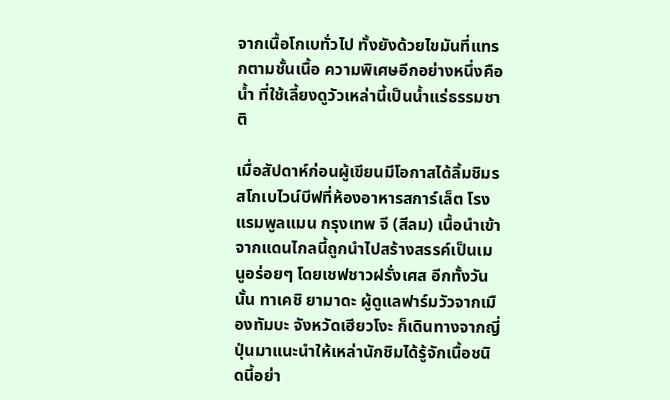จากเนื้อโกเบทั่วไป ทั้งยังด้วยไขมันที่แทรกตามชั้นเนื้อ ความพิเศษอีกอย่างหนึ่งคือ น้ำ ที่ใช้เลี้ยงดูวัวเหล่านี้เป็นน้ำแร่ธรรมชาติ

เมื่อสัปดาห์ก่อนผู้เขียนมีโอกาสได้ลิ้มชิมรสโกเบไวน์บีฟที่ห้องอาหารสการ์เล็ต โรงแรมพูลแมน กรุงเทพ จี (สีลม) เนื้อนำเข้าจากแดนไกลนี้ถูกนำไปสร้างสรรค์เป็นเมนูอร่อยๆ โดยเชฟชาวฝรั่งเศส อีกทั้งวันนั้น ทาเคชิ ยามาดะ ผู้ดูแลฟาร์มวัวจากเมืองทัมบะ จังหวัดเฮียวโงะ ก็เดินทางจากญี่ปุ่นมาแนะนำให้เหล่านักชิมได้รู้จักเนื้อชนิดนี้อย่า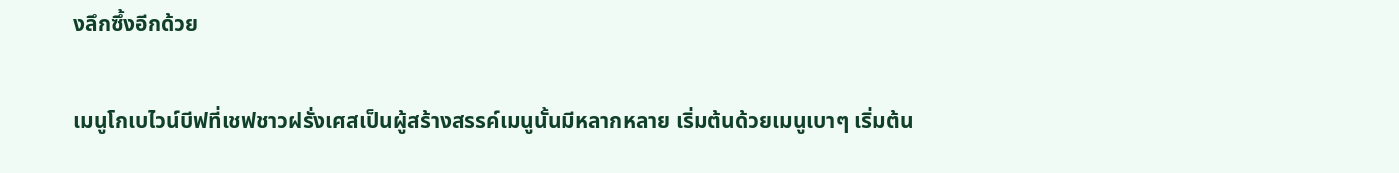งลึกซึ้งอีกด้วย

เมนูโกเบไวน์บีฟที่เชฟชาวฝรั่งเศสเป็นผู้สร้างสรรค์เมนูนั้นมีหลากหลาย เริ่มต้นด้วยเมนูเบาๆ เริ่มต้น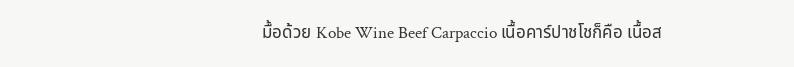มื้อด้วย Kobe Wine Beef Carpaccio เนื้อคาร์ปาชโชก็คือ เนื้อส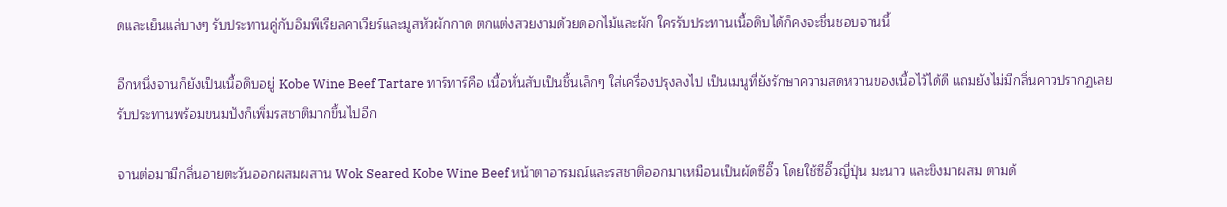ดและเย็นแล่บางๆ รับประทานคู่กับอิมพีเรียลคาเวียร์และมูสหัวผักกาด ตกแต่งสวยงามด้วยดอกไม้และผัก ใครรับประทานเนื้อดิบได้ก็คงจะชื่นชอบจานนี้

อีกหนึ่งจานก็ยังเป็นเนื้อดิบอยู่ Kobe Wine Beef Tartare ทาร์ทาร์คือ เนื้อหั่นสับเป็นชิ้นเล็กๆ ใส่เครื่องปรุงลงไป เป็นเมนูที่ยังรักษาความสดหวานของเนื้อไว้ได้ดี แถมยังไม่มีกลิ่นคาวปรากฏเลย รับประทานพร้อมขนมปังก็เพิ่มรสชาติมากขึ้นไปอีก

จานต่อมามีกลิ่นอายตะวันออกผสมผสาน Wok Seared Kobe Wine Beef หน้าตาอารมณ์และรสชาติออกมาเหมือนเป็นผัดซีอิ๊ว โดยใช้ซีอิ๊วญี่ปุ่น มะนาว และขิงมาผสม ตามด้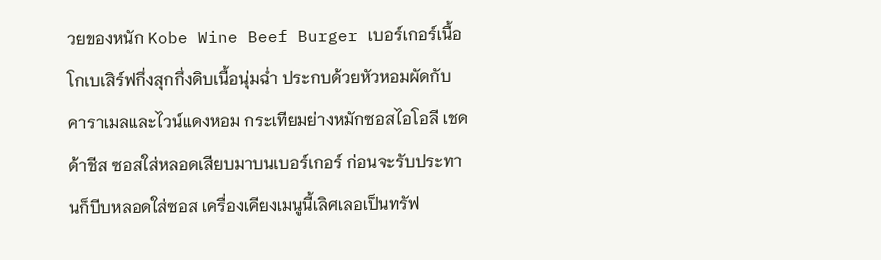วยของหนัก Kobe Wine Beef Burger เบอร์เกอร์เนื้อโกเบเสิร์ฟกึ่งสุกกึ่งดิบเนื้อนุ่มฉ่ำ ประกบด้วยหัวหอมผัดกับคาราเมลและไวน์แดงหอม กระเทียมย่างหมักซอสไอโอลี เชดด้าชีส ซอสใส่หลอดเสียบมาบนเบอร์เกอร์ ก่อนจะรับประทานก็บีบหลอดใส่ซอส เครื่องเคียงเมนูนี้เลิศเลอเป็นทรัฟ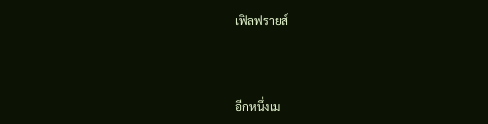เฟิลฟรายส์



อีกหนึ่งเม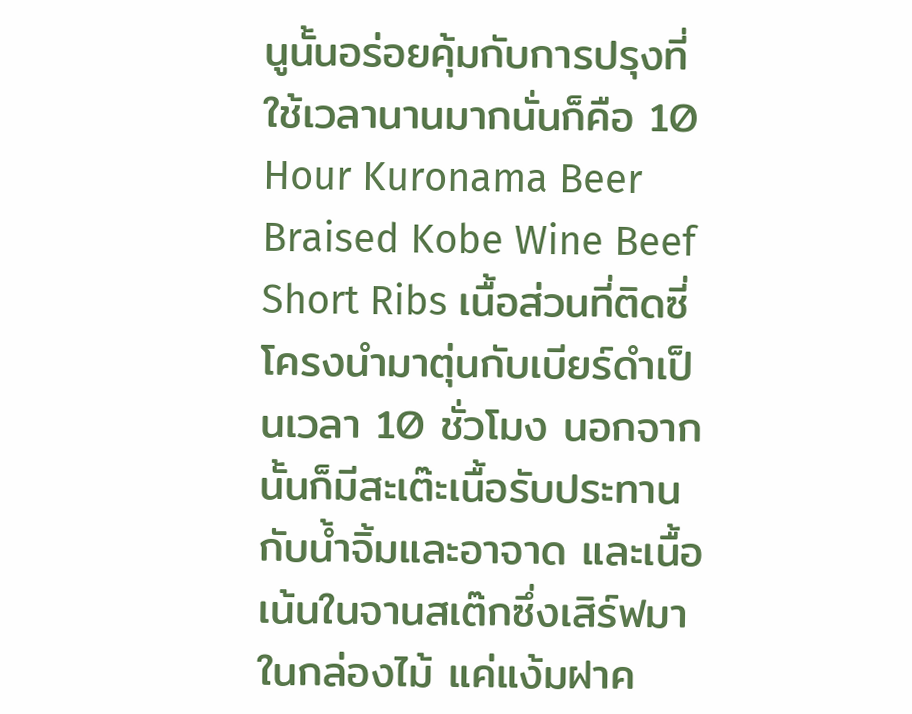นูนั้นอร่อยคุ้มกับการปรุงที่ใช้เวลานานมากนั่นก็คือ 10 Hour Kuronama Beer Braised Kobe Wine Beef Short Ribs เนื้อส่วนที่ติดซี่โครงนำมาตุ่นกับเบียร์ดำเป็นเวลา 10 ชั่วโมง นอกจากนั้นก็มีสะเต๊ะเนื้อรับประทานกับน้ำจิ้มและอาจาด และเนื้อเน้นในจานสเต๊กซึ่งเสิร์ฟมาในกล่องไม้ แค่แง้มฝาค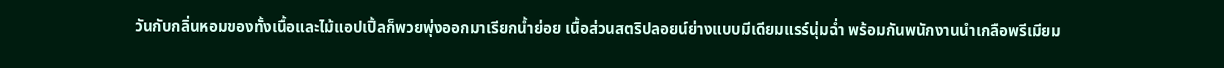วันกับกลิ่นหอมของทั้งเนื้อและไม้แอปเปิ้ลก็พวยพุ่งออกมาเรียกน้ำย่อย เนื้อส่วนสตริปลอยน์ย่างแบบมีเดียมแรร์นุ่มฉ่ำ พร้อมกันพนักงานนำเกลือพรีเมียม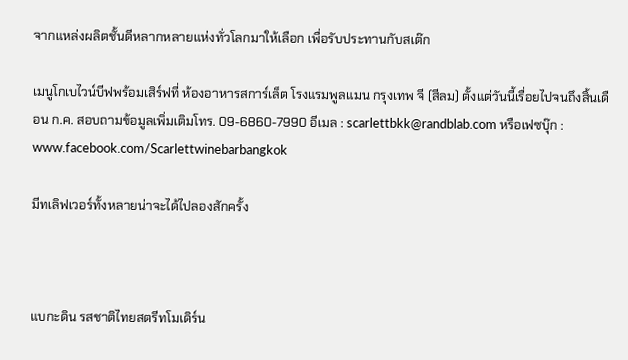จากแหล่งผลิตชั้นดีหลากหลายแห่งทั่วโลกมาให้เลือก เพื่อรับประทานกับสเต๊ก

เมนูโกเบไวน์บีฟพร้อมเสิร์ฟที่ ห้องอาหารสการ์เล็ต โรงแรมพูลแมน กรุงเทพ จี (สีลม) ตั้งแต่วันนี้เรื่อยไปจนถึงสิ้นเดือน ก.ค. สอบถามข้อมูลเพิ่มเติมโทร. 09-6860-7990 อีเมล : scarlettbkk@randblab.com หรือเฟซบุ๊ก : www.facebook.com/Scarlettwinebarbangkok

มีทเลิฟเวอร์ทั้งหลายน่าจะได้ไปลองสักครั้ง



แบกะดิน รสชาติไทยสตรีทโมเดิร์น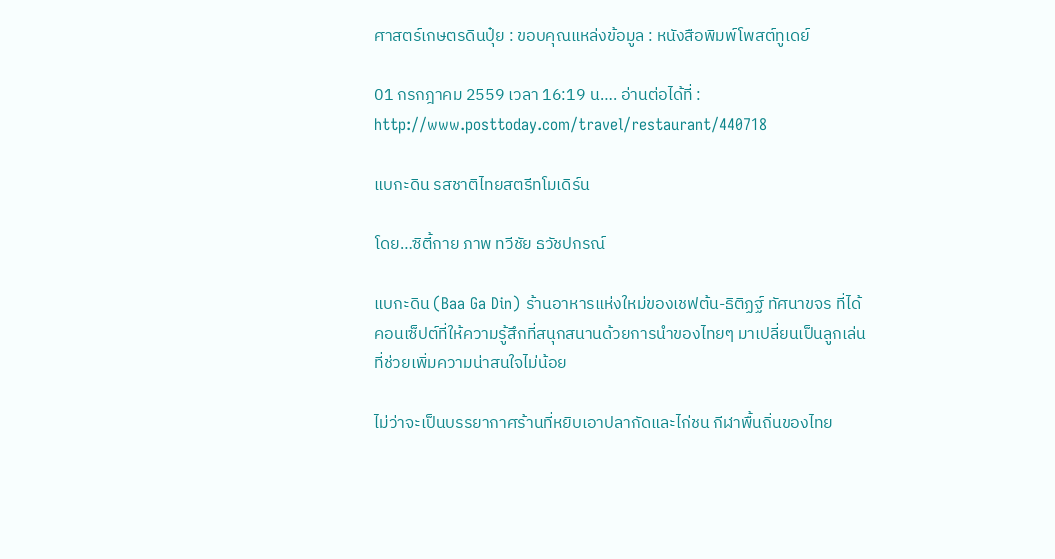ศาสตร์เกษตรดินปุ๋ย : ขอบคุณแหล่งข้อมูล : หนังสือพิมพ์โพสต์ทูเดย์

01 กรกฎาคม 2559 เวลา 16:19 น…. อ่านต่อได้ที่ : http://www.posttoday.com/travel/restaurant/440718

แบกะดิน รสชาติไทยสตรีทโมเดิร์น

โดย…ซิตี้กาย ภาพ ทวีชัย ธวัชปกรณ์

แบกะดิน (Baa Ga Din) ร้านอาหารแห่งใหม่ของเชฟต้น-ธิติฏฐ์ ทัศนาขจร ที่ได้คอนเซ็ปต์ที่ให้ความรู้สึกที่สนุกสนานด้วยการนำของไทยๆ มาเปลี่ยนเป็นลูกเล่นที่ช่วยเพิ่มความน่าสนใจไม่น้อย

ไม่ว่าจะเป็นบรรยากาศร้านที่หยิบเอาปลากัดและไก่ชน กีฬาพื้นถิ่นของไทย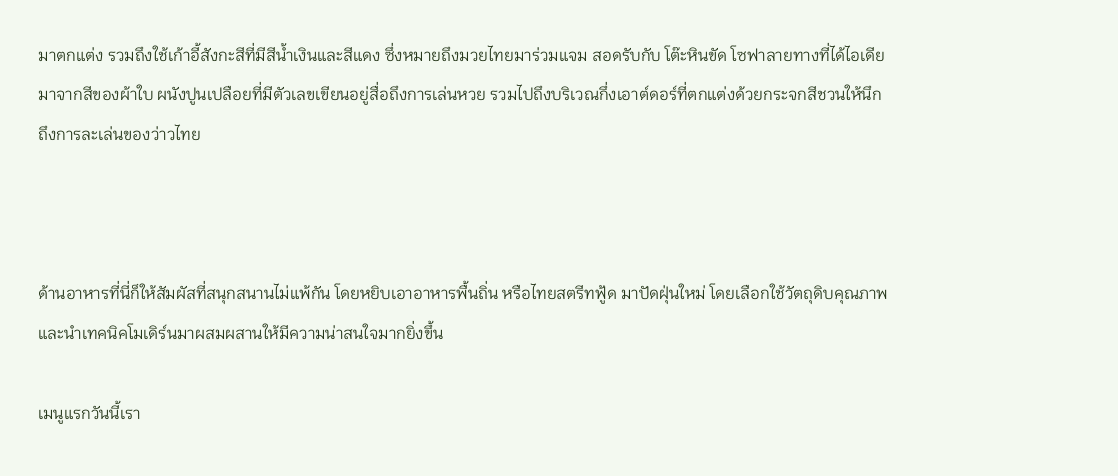มาตกแต่ง รวมถึงใช้เก้าอี้สังกะสีที่มีสีน้ำเงินและสีแดง ซึ่งหมายถึงมวยไทยมาร่วมแจม สอดรับกับ โต๊ะหินขัด โซฟาลายทางที่ได้ไอเดียมาจากสีของผ้าใบ ผนังปูนเปลือยที่มีตัวเลขเขียนอยู่สื่อถึงการเล่นหวย รวมไปถึงบริเวณกึ่งเอาต์ดอร์ที่ตกแต่งด้วยกระจกสีชวนให้นึกถึงการละเล่นของว่าวไทย



ด้านอาหารที่นี่ก็ให้สัมผัสที่สนุกสนานไม่แพ้กัน โดยหยิบเอาอาหารพื้นถิ่น หรือไทยสตรีทฟู้ด มาปัดฝุ่นใหม่ โดยเลือกใช้วัตถุดิบคุณภาพ และนำเทคนิคโมเดิร์นมาผสมผสานให้มีความน่าสนใจมากยิ่งขึ้น

เมนูแรกวันนี้เรา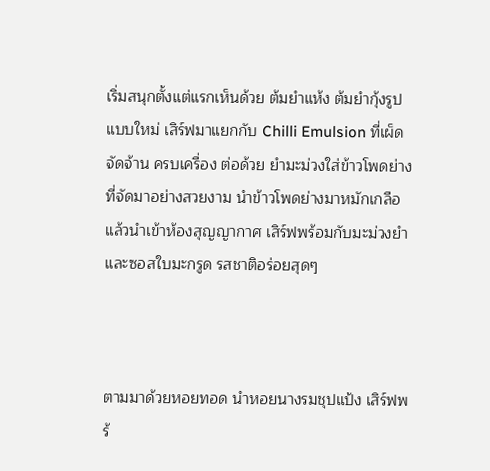เริ่มสนุกตั้งแต่แรกเห็นด้วย ต้มยำแห้ง ต้มยำกุ้งรูปแบบใหม่ เสิร์ฟมาแยกกับ Chilli Emulsion ที่เผ็ด จัดจ้าน ครบเครื่อง ต่อด้วย ยำมะม่วงใส่ข้าวโพดย่าง ที่จัดมาอย่างสวยงาม นำข้าวโพดย่างมาหมักเกลือแล้วนำเข้าห้องสุญญากาศ เสิร์ฟพร้อมกับมะม่วงยำและซอสใบมะกรูด รสชาติอร่อยสุดๆ



ตามมาด้วยหอยทอด นำหอยนางรมชุปแป้ง เสิร์ฟพร้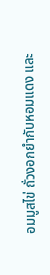อมมูสไข่ ถั่วงอกยำกับหอมแดง และ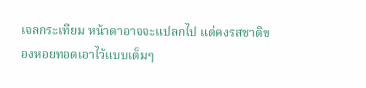เจลกระเทียม หน้าตาอาจจะแปลกไป แต่คงรสชาติของหอยทอดเอาไว้แบบเต็มๆ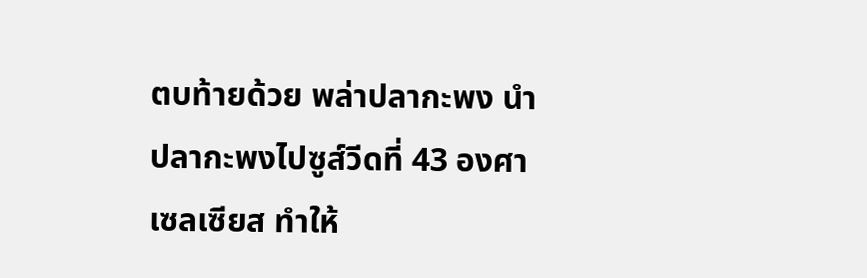ตบท้ายด้วย พล่าปลากะพง นำปลากะพงไปซูส์วีดที่ 43 องศาเซลเซียส ทำให้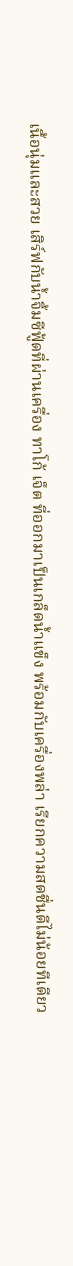เนื้อนุ่มและสวย เสิร์ฟกับน้ำจิ้มซีฟู้ดที่ผ่านเครื่อง ทาโก้ เจ็ต ที่ออกมาเป็นเกล็ดน้ำแข็ง พร้อมกับเครื่องพล่า เรียกความสดชื่นดีไม่น้อยทีเดียว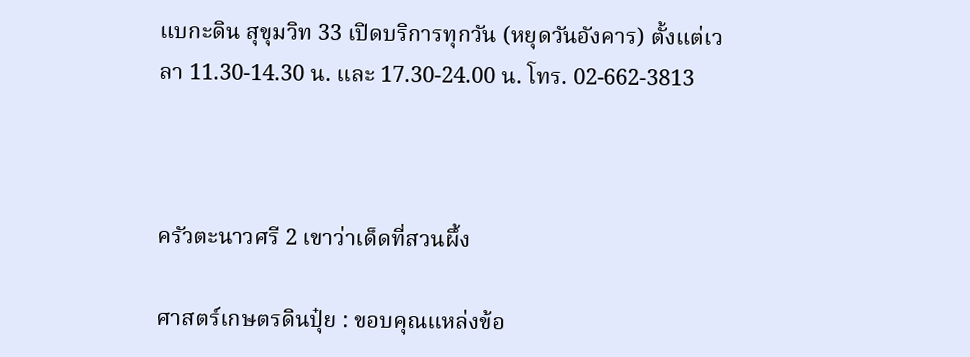แบกะดิน สุขุมวิท 33 เปิดบริการทุกวัน (หยุดวันอังคาร) ตั้งแต่เวลา 11.30-14.30 น. และ 17.30-24.00 น. โทร. 02-662-3813



ครัวตะนาวศรี 2 เขาว่าเด็ดที่สวนผึ้ง

ศาสตร์เกษตรดินปุ๋ย : ขอบคุณแหล่งข้อ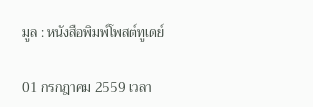มูล : หนังสือพิมพ์โพสต์ทูเดย์

01 กรกฎาคม 2559 เวลา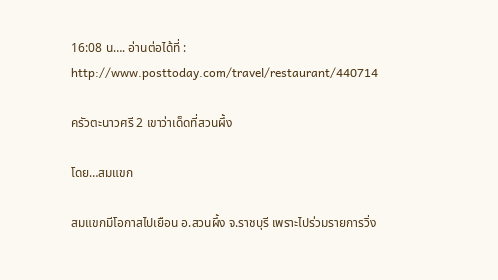16:08 น…. อ่านต่อได้ที่ : http://www.posttoday.com/travel/restaurant/440714

ครัวตะนาวศรี 2 เขาว่าเด็ดที่สวนผึ้ง

โดย…สมแขก

สมแขกมีโอกาสไปเยือน อ.สวนผึ้ง จ.ราชบุรี เพราะไปร่วมรายการวิ่ง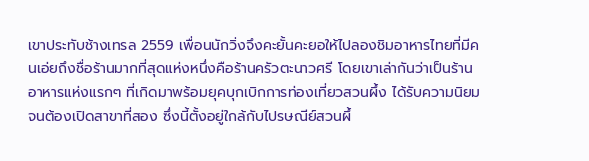เขาประทับช้างเทรล 2559 เพื่อนนักวิ่งจึงคะยั้นคะยอให้ไปลองชิมอาหารไทยที่มีคนเอ่ยถึงชื่อร้านมากที่สุดแห่งหนึ่งคือร้านครัวตะนาวศรี โดยเขาเล่ากันว่าเป็นร้านอาหารแห่งแรกๆ ที่เกิดมาพร้อมยุคบุกเบิกการท่องเที่ยวสวนผึ้ง ได้รับความนิยมจนต้องเปิดสาขาที่สอง ซึ่งนี้ตั้งอยู่ใกล้กับไปรษณีย์สวนผึ้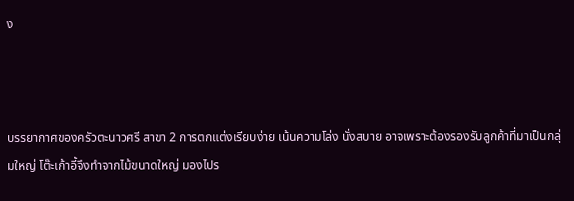ง



บรรยากาศของครัวตะนาวศรี สาขา 2 การตกแต่งเรียบง่าย เน้นความโล่ง นั่งสบาย อาจเพราะต้องรองรับลูกค้าที่มาเป็นกลุ่มใหญ่ โต๊ะเก้าอี้จึงทำจากไม้ขนาดใหญ่ มองไปร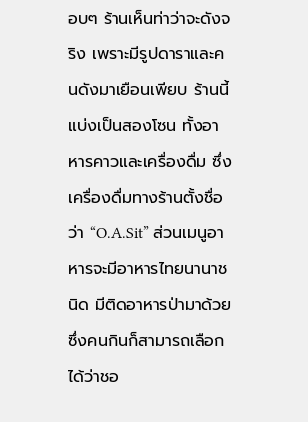อบๆ ร้านเห็นท่าว่าจะดังจริง เพราะมีรูปดาราและคนดังมาเยือนเพียบ ร้านนี้แบ่งเป็นสองโซน ทั้งอาหารคาวและเครื่องดื่ม ซึ่งเครื่องดื่มทางร้านตั้งชื่อว่า “O.A.Sit” ส่วนเมนูอาหารจะมีอาหารไทยนานาชนิด มีติดอาหารป่ามาด้วย ซึ่งคนกินก็สามารถเลือกได้ว่าชอ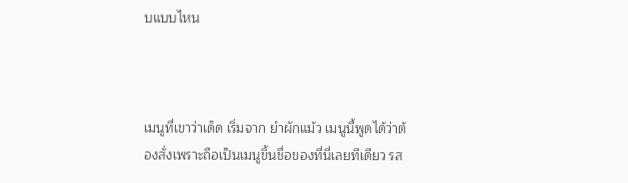บแบบไหน



เมนูที่เขาว่าเด็ด เริ่มจาก ยำผักแม้ว เมนูนี้พูดได้ว่าต้องสั่งเพราะถือเป็นเมนูขึ้นชื่อของที่นี่เลยทีเดียว รส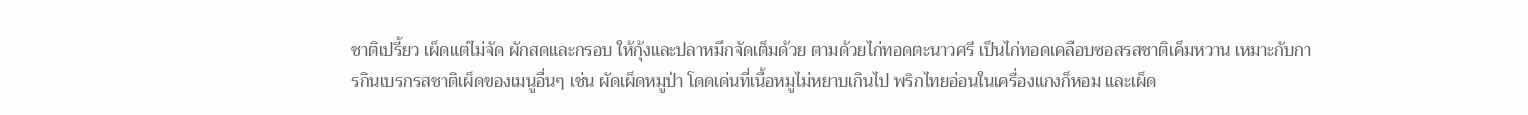ชาติเปรี้ยว เผ็ดแต่ไม่จัด ผักสดและกรอบ ให้กุ้งและปลาหมึกจัดเต็มด้วย ตามด้วยไก่ทอดตะนาวศรี เป็นไก่ทอดเคลือบซอสรสชาติเค็มหวาน เหมาะกับการกินเบรกรสชาติเผ็ดของเมนูอื่นๆ เช่น ผัดเผ็ดหมูป่า โดดเด่นที่เนื้อหมูไม่หยาบเกินไป พริกไทยอ่อนในเครื่องแกงก็หอม และเผ็ด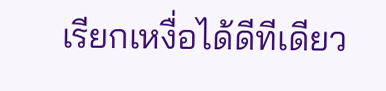เรียกเหงื่อได้ดีทีเดียว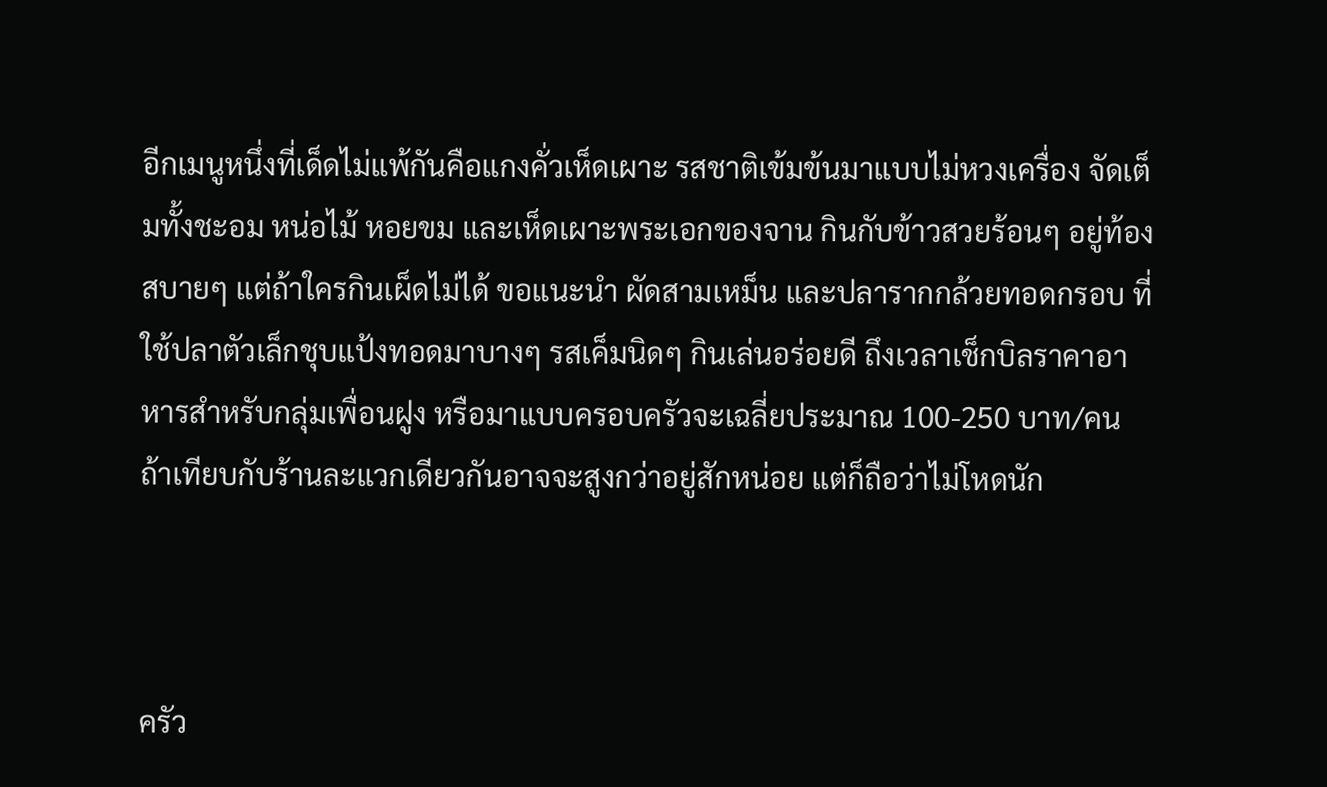อีกเมนูหนึ่งที่เด็ดไม่แพ้กันคือแกงคั่วเห็ดเผาะ รสชาติเข้มข้นมาแบบไม่หวงเครื่อง จัดเต็มทั้งชะอม หน่อไม้ หอยขม และเห็ดเผาะพระเอกของจาน กินกับข้าวสวยร้อนๆ อยู่ท้องสบายๆ แต่ถ้าใครกินเผ็ดไม่ได้ ขอแนะนำ ผัดสามเหม็น และปลารากกล้วยทอดกรอบ ที่ใช้ปลาตัวเล็กชุบแป้งทอดมาบางๆ รสเค็มนิดๆ กินเล่นอร่อยดี ถึงเวลาเช็กบิลราคาอาหารสำหรับกลุ่มเพื่อนฝูง หรือมาแบบครอบครัวจะเฉลี่ยประมาณ 100-250 บาท/คน ถ้าเทียบกับร้านละแวกเดียวกันอาจจะสูงกว่าอยู่สักหน่อย แต่ก็ถือว่าไม่โหดนัก



ครัว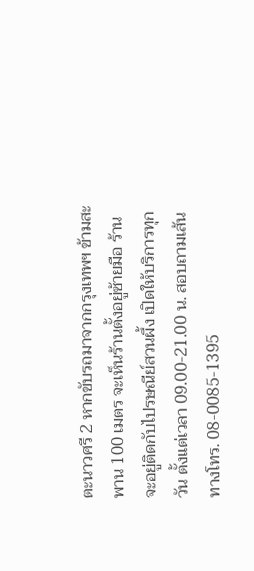ตะนาวศรี 2 หากขับรถมาจากกรุงเทพฯ ข้ามสะพาน 100 เมตร จะเห็นร้านตั้งอยู่ซ้ายมือ ร้านจะอยู่ติดกับไปรษณีย์สวนผึ้ง เปิดให้บริการทุกวัน ตั้งแต่เวลา 09.00-21.00 น. สอบถามเส้นทางโทร. 08-0085-1395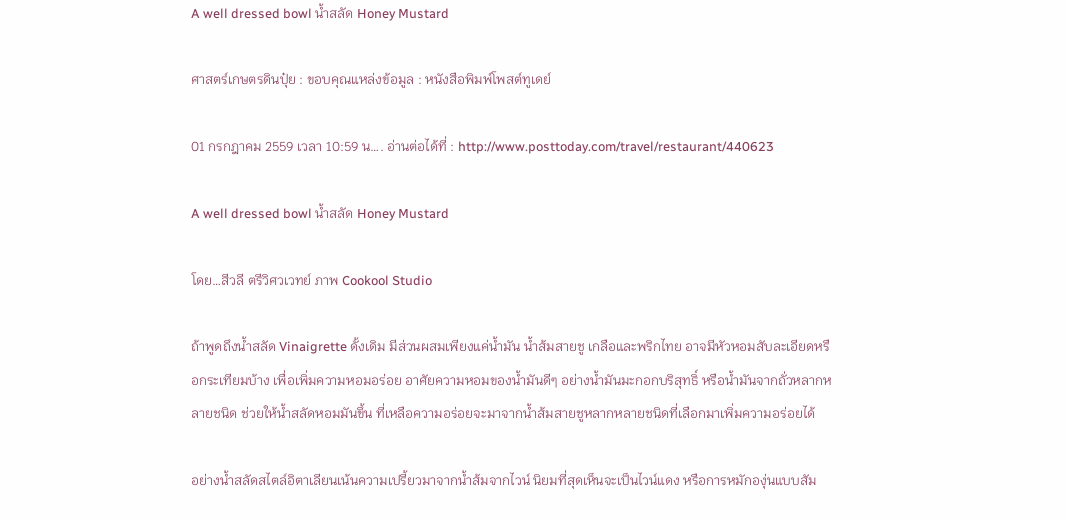A well dressed bowl น้ำสลัด Honey Mustard

ศาสตร์เกษตรดินปุ๋ย : ขอบคุณแหล่งข้อมูล : หนังสือพิมพ์โพสต์ทูเดย์

01 กรกฎาคม 2559 เวลา 10:59 น…. อ่านต่อได้ที่ : http://www.posttoday.com/travel/restaurant/440623

A well dressed bowl น้ำสลัด Honey Mustard

โดย…สีวลี ตรีวิศวเวทย์ ภาพ Cookool Studio

ถ้าพูดถึงน้ำสลัด Vinaigrette ดั้งเดิม มีส่วนผสมเพียงแค่น้ำมัน น้ำส้มสายชู เกลือและพริกไทย อาจมีหัวหอมสับละเอียดหรือกระเทียมบ้าง เพื่อเพิ่มความหอมอร่อย อาศัยความหอมของน้ำมันดีๆ อย่างน้ำมันมะกอกบริสุทธิ์ หรือน้ำมันจากถั่วหลากหลายชนิด ช่วยให้น้ำสลัดหอมมันขึ้น ที่เหลือความอร่อยจะมาจากน้ำส้มสายชูหลากหลายชนิดที่เลือกมาเพิ่มความอร่อยได้

อย่างน้ำสลัดสไตล์อิตาเลียนเน้นความเปรี้ยวมาจากน้ำส้มจากไวน์ นิยมที่สุดเห็นจะเป็นไวน์แดง หรือการหมักองุ่นแบบสัม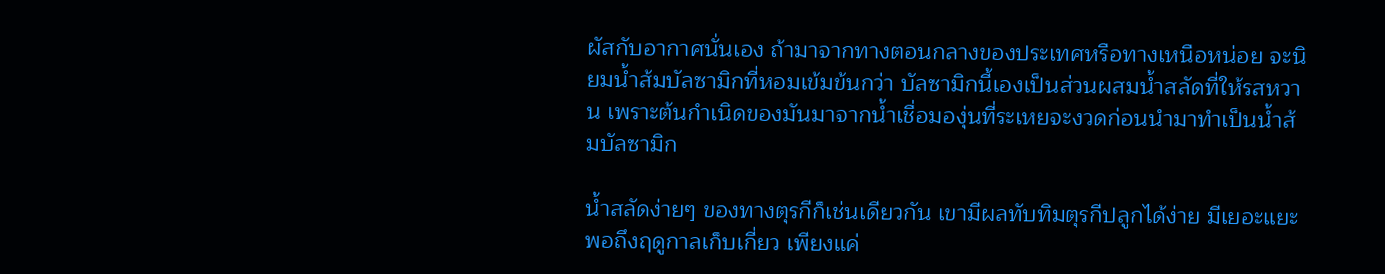ผัสกับอากาศนั่นเอง ถ้ามาจากทางตอนกลางของประเทศหรือทางเหนือหน่อย จะนิยมน้ำส้มบัลซามิกที่หอมเข้มข้นกว่า บัลซามิกนี้เองเป็นส่วนผสมน้ำสลัดที่ให้รสหวาน เพราะต้นกำเนิดของมันมาจากน้ำเชื่อมองุ่นที่ระเหยจะงวดก่อนนำมาทำเป็นน้ำส้มบัลซามิก

น้ำสลัดง่ายๆ ของทางตุรกีก็เช่นเดียวกัน เขามีผลทับทิมตุรกีปลูกได้ง่าย มีเยอะแยะ พอถึงฤดูกาลเก็บเกี่ยว เพียงแค่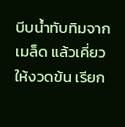บีบน้ำทับทิมจากเมล็ด แล้วเคี่ยวให้งวดข้น เรียก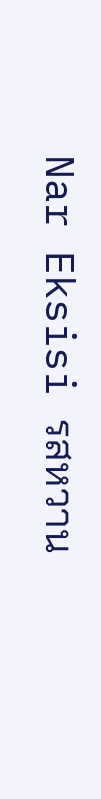Nar Eksisi รสหวาน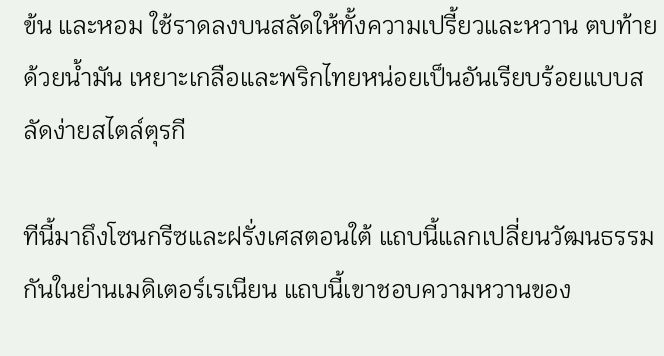ข้น และหอม ใช้ราดลงบนสลัดให้ทั้งความเปรี้ยวและหวาน ตบท้ายด้วยน้ำมัน เหยาะเกลือและพริกไทยหน่อยเป็นอันเรียบร้อยแบบสลัดง่ายสไตล์ตุรกี

ทีนี้มาถึงโซนกรีซและฝรั่งเศสตอนใต้ แถบนี้แลกเปลี่ยนวัฒนธรรมกันในย่านเมดิเตอร์เรเนียน แถบนี้เขาชอบความหวานของ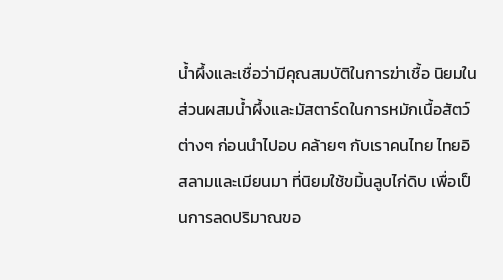น้ำผึ้งและเชื่อว่ามีคุณสมบัติในการฆ่าเชื้อ นิยมในส่วนผสมน้ำผึ้งและมัสตาร์ดในการหมักเนื้อสัตว์ต่างๆ ก่อนนำไปอบ คล้ายๆ กับเราคนไทย ไทยอิสลามและเมียนมา ที่นิยมใช้ขมิ้นลูบไก่ดิบ เพื่อเป็นการลดปริมาณขอ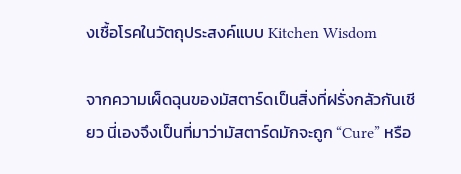งเชื้อโรคในวัตถุประสงค์แบบ Kitchen Wisdom

จากความเผ็ดฉุนของมัสตาร์ดเป็นสิ่งที่ฝรั่งกลัวกันเชียว นี่เองจึงเป็นที่มาว่ามัสตาร์ดมักจะถูก “Cure” หรือ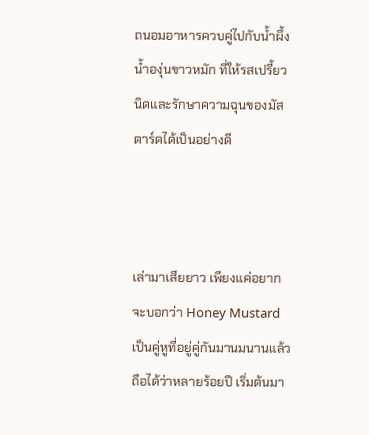ถนอมอาหารควบคู่ไปกับน้ำผึ้ง น้ำองุ่นขาวหมัก ที่ให้รสเปรี้ยวนิดและรักษาความฉุนของมัสตาร์ดได้เป็นอย่างดี



เล่ามาเสียยาว เพียงแค่อยากจะบอกว่า Honey Mustard เป็นคู่หูที่อยู่คู่กันมานมนานแล้ว ถือได้ว่าหลายร้อยปี เริ่มต้นมา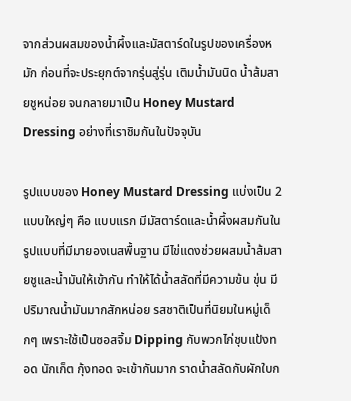จากส่วนผสมของน้ำผึ้งและมัสตาร์ดในรูปของเครื่องหมัก ก่อนที่จะประยุกต์จากรุ่นสู่รุ่น เติมน้ำมันนิด น้ำส้มสายชูหน่อย จนกลายมาเป็น Honey Mustard Dressing อย่างที่เราชิมกันในปัจจุบัน

รูปแบบของ Honey Mustard Dressing แบ่งเป็น 2 แบบใหญ่ๆ คือ แบบแรก มีมัสตาร์ดและน้ำผึ้งผสมกันในรูปแบบที่มีมายองเนสพื้นฐาน มีไข่แดงช่วยผสมน้ำส้มสายชูและน้ำมันให้เข้ากัน ทำให้ได้น้ำสลัดที่มีความข้น ขุ่น มีปริมาณน้ำมันมากสักหน่อย รสชาติเป็นที่นิยมในหมู่เด็กๆ เพราะใช้เป็นซอสจิ้ม Dipping กับพวกไก่ชุบแป้งทอด นักเก็ต กุ้งทอด จะเข้ากันมาก ราดน้ำสลัดกับผักใบก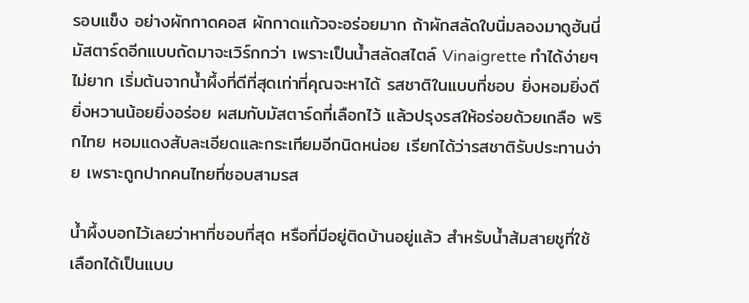รอบแข็ง อย่างผักกาดคอส ผักกาดแก้วจะอร่อยมาก ถ้าผักสลัดใบนิ่มลองมาดูฮันนี่มัสตาร์ดอีกแบบถัดมาจะเวิร์กกว่า เพราะเป็นน้ำสลัดสไตล์ Vinaigrette ทำได้ง่ายๆ ไม่ยาก เริ่มต้นจากน้ำผึ้งที่ดีที่สุดเท่าที่คุณจะหาได้ รสชาติในแบบที่ชอบ ยิ่งหอมยิ่งดี ยิ่งหวานน้อยยิ่งอร่อย ผสมกับมัสตาร์ดที่เลือกไว้ แล้วปรุงรสให้อร่อยด้วยเกลือ พริกไทย หอมแดงสับละเอียดและกระเทียมอีกนิดหน่อย เรียกได้ว่ารสชาติรับประทานง่าย เพราะถูกปากคนไทยที่ชอบสามรส

น้ำผึ้งบอกไว้เลยว่าหาที่ชอบที่สุด หรือที่มีอยู่ติดบ้านอยู่แล้ว สำหรับน้ำส้มสายชูที่ใช้ เลือกได้เป็นแบบ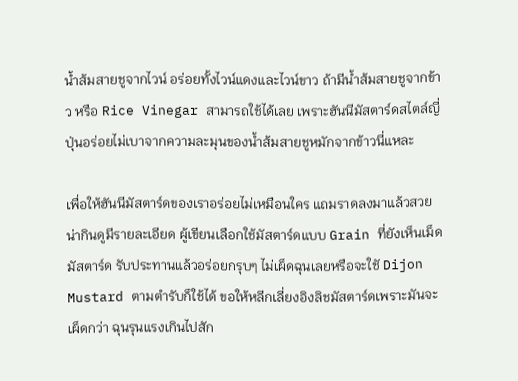น้ำส้มสายชูจากไวน์ อร่อยทั้งไวน์แดงและไวน์ขาว ถ้ามีน้ำส้มสายชูจากข้าว หรือ Rice Vinegar สามารถใช้ได้เลย เพราะฮันนีมัสตาร์ดสไตล์ญี่ปุ่นอร่อยไม่เบาจากความละมุนของน้ำส้มสายชูหมักจากข้าวนี่แหละ

เพื่อให้ฮันนีมัสตาร์ดของเราอร่อยไม่เหมือนใคร แถมราดลงมาแล้วสวยน่ากินดูมีรายละเอียด ผู้เขียนเลือกใช้มัสตาร์ดแบบ Grain ที่ยังเห็นเม็ดมัสตาร์ด รับประทานแล้วอร่อยกรุบๆ ไม่เผ็ดฉุนเลยหรือจะใชั Dijon Mustard ตามตำรับก็ใช้ได้ ขอให้หลีกเลี่ยงอิงลิชมัสตาร์ดเพราะมันจะเผ็ดกว่า ฉุนรุนแรงเกินไปสัก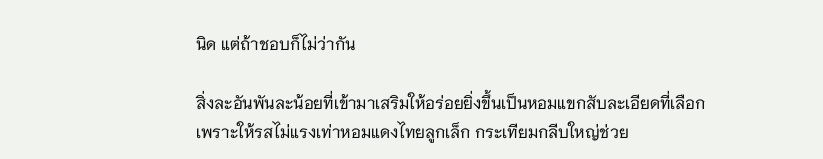นิด แต่ถ้าชอบก็ไม่ว่ากัน

สิ่งละอันพันละน้อยที่เข้ามาเสริมให้อร่อยยิ่งขึ้นเป็นหอมแขกสับละเอียดที่เลือก เพราะให้รสไม่แรงเท่าหอมแดงไทยลูกเล็ก กระเทียมกลีบใหญ่ช่วย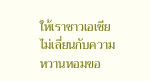ให้เราชาวเอเชียไม่เลี่ยนกับความหวานหอมขอ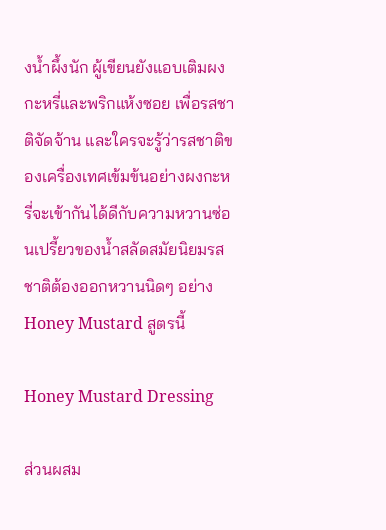งน้ำผึ้งนัก ผู้เขียนยังแอบเติมผงกะหรี่และพริกแห้งซอย เพื่อรสชาติจัดจ้าน และใครจะรู้ว่ารสชาติของเครื่องเทศเข้มข้นอย่างผงกะหรี่จะเข้ากันได้ดีกับความหวานซ่อนเปรี้ยวของน้ำสลัดสมัยนิยมรสชาติต้องออกหวานนิดๆ อย่าง Honey Mustard สูตรนี้

Honey Mustard Dressing

ส่วนผสม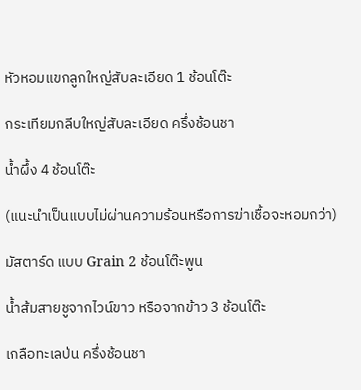หัวหอมแขกลูกใหญ่สับละเอียด 1 ช้อนโต๊ะ

กระเทียมกลีบใหญ่สับละเอียด ครึ่งช้อนชา

น้ำผึ้ง 4 ช้อนโต๊ะ

(แนะนำเป็นแบบไม่ผ่านความร้อนหรือการฆ่าเชื้อจะหอมกว่า)

มัสตาร์ด แบบ Grain 2 ช้อนโต๊ะพูน

น้ำส้มสายชูจากไวน์ขาว หรือจากข้าว 3 ช้อนโต๊ะ

เกลือทะเลป่น ครึ่งช้อนชา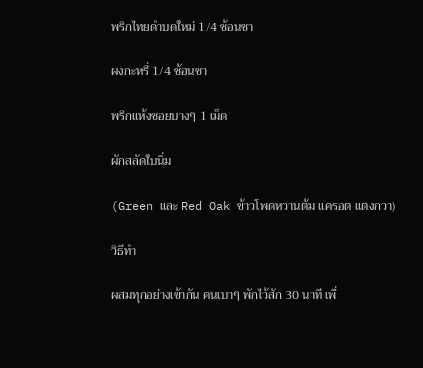พริกไทยดำบดใหม่ 1/4 ช้อนชา

ผงกะหรี่ 1/4 ช้อนชา

พริกแห้งซอยบางๆ 1 เม็ด

ผักสลัดใบนิ่ม

(Green และ Red Oak ข้าวโพดหวานต้ม แครอต แตงกวา)

วิธีทำ

ผสมทุกอย่างเข้ากัน คนเบาๆ พักไว้สัก 30 นาที เพื่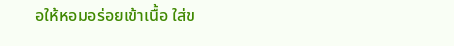อให้หอมอร่อยเข้าเนื้อ ใส่ข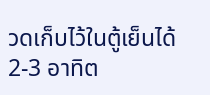วดเก็บไว้ในตู้เย็นได้ 2-3 อาทิต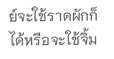ย์จะใช้ราดผักก็ได้หรือจะใช้จิ้ม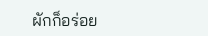ผักก็อร่อย